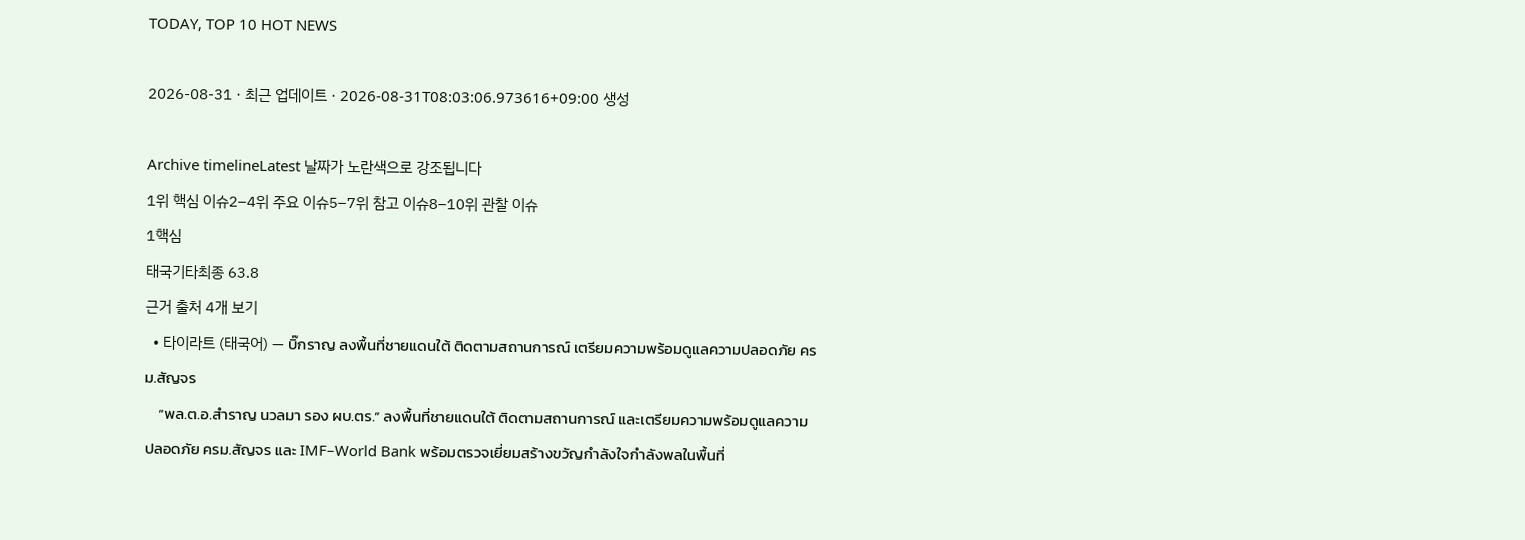TODAY, TOP 10 HOT NEWS

2026-08-31 · 최근 업데이트 · 2026-08-31T08:03:06.973616+09:00 생성

Archive timelineLatest 날짜가 노란색으로 강조됩니다
1위 핵심 이슈2–4위 주요 이슈5–7위 참고 이슈8–10위 관찰 이슈
1핵심
태국기타최종 63.8
근거 출처 4개 보기
  • 타이라트 (태국어) — บิ๊กราญ ลงพื้นที่ชายแดนใต้ ติดตามสถานการณ์ เตรียมความพร้อมดูแลความปลอดภัย ครม.สัญจร
    “พล.ต.อ.สำราญ นวลมา รอง ผบ.ตร.” ลงพื้นที่ชายแดนใต้ ติดตามสถานการณ์ และเตรียมความพร้อมดูแลความปลอดภัย ครม.สัญจร และ IMF–World Bank พร้อมตรวจเยี่ยมสร้างขวัญกำลังใจกำลังพลในพื้นที่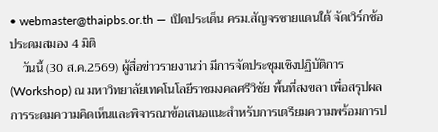• webmaster@thaipbs.or.th — เปิดประเด็น ครม.สัญจรชายแดนใต้ จัดเวิร์กช้อประดมสมอง 4 มิติ
    วันนี้ (30 ส.ค.2569) ผู้สื่อข่าวรายงานว่า มีการจัดประชุมเชิงปฏิบัติการ (Workshop) ณ มหาวิทยาลัยเทคโนโลยีราชมงคลศรีวิชัย พื้นที่สงขลา เพื่อสรุปผลการระดมความคิดเห็นและพิจารณาข้อเสนอแนะสำหรับการเตรียมความพร้อมการป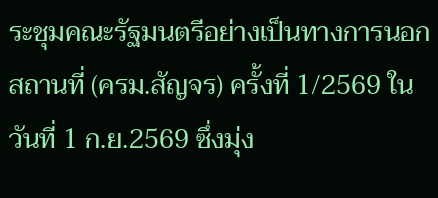ระชุมคณะรัฐมนตรีอย่างเป็นทางการนอกสถานที่ (ครม.สัญจร) ครั้งที่ 1/2569 ในวันที่ 1 ก.ย.2569 ซึ่งมุ่ง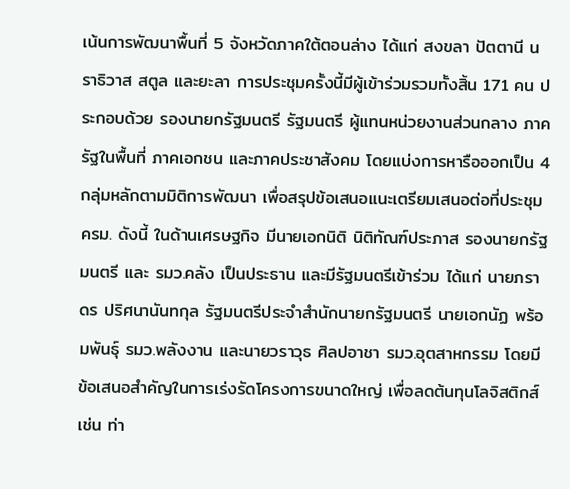เน้นการพัฒนาพื้นที่ 5 จังหวัดภาคใต้ตอนล่าง ได้แก่ สงขลา ปัตตานี นราธิวาส สตูล และยะลา การประชุมครั้งนี้มีผู้เข้าร่วมรวมทั้งสิ้น 171 คน ประกอบด้วย รองนายกรัฐมนตรี รัฐมนตรี ผู้แทนหน่วยงานส่วนกลาง ภาครัฐในพื้นที่ ภาคเอกชน และภาคประชาสังคม โดยแบ่งการหารือออกเป็น 4 กลุ่มหลักตามมิติการพัฒนา เพื่อสรุปข้อเสนอแนะเตรียมเสนอต่อที่ประชุม ครม. ดังนี้ ในด้านเศรษฐกิจ มีนายเอกนิติ นิติทัณฑ์ประภาส รองนายกรัฐมนตรี และ รมว.คลัง เป็นประธาน และมีรัฐมนตรีเข้าร่วม ได้แก่ นายภราดร ปริศนานันทกุล รัฐมนตรีประจำสำนักนายกรัฐมนตรี นายเอกนัฏ พร้อมพันธุ์ รมว.พลังงาน และนายวราวุธ ศิลปอาชา รมว.อุตสาหกรรม โดยมีข้อเสนอสำคัญในการเร่งรัดโครงการขนาดใหญ่ เพื่อลดต้นทุนโลจิสติกส์ เช่น ท่า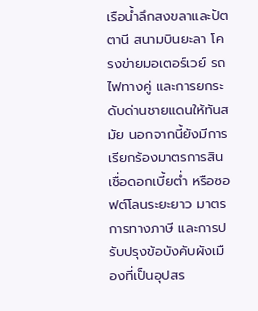เรือน้ำลึกสงขลาและปัตตานี สนามบินยะลา โครงข่ายมอเตอร์เวย์ รถไฟทางคู่ และการยกระดับด่านชายแดนให้ทันสมัย นอกจากนี้ยังมีการเรียกร้องมาตรการสินเชื่อดอกเบี้ยต่ำ หรือซอฟต์โลนระยะยาว มาตรการทางภาษี และการปรับปรุงข้อบังคับผังเมืองที่เป็นอุปสร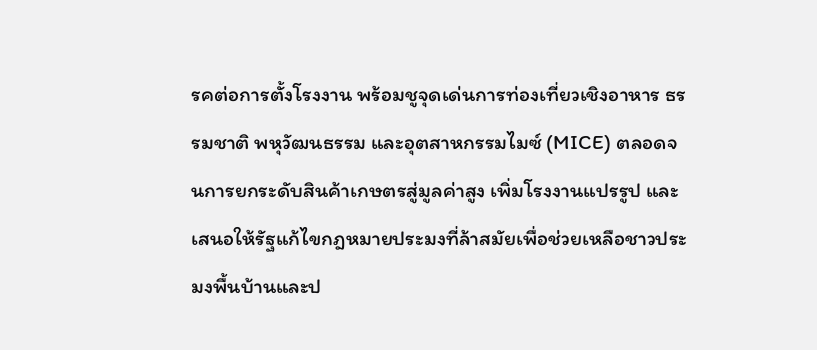รคต่อการตั้งโรงงาน พร้อมชูจุดเด่นการท่องเที่ยวเชิงอาหาร ธรรมชาติ พหุวัฒนธรรม และอุตสาหกรรมไมซ์ (MICE) ตลอดจนการยกระดับสินค้าเกษตรสู่มูลค่าสูง เพิ่มโรงงานแปรรูป และเสนอให้รัฐแก้ไขกฎหมายประมงที่ล้าสมัยเพื่อช่วยเหลือชาวประมงพื้นบ้านและป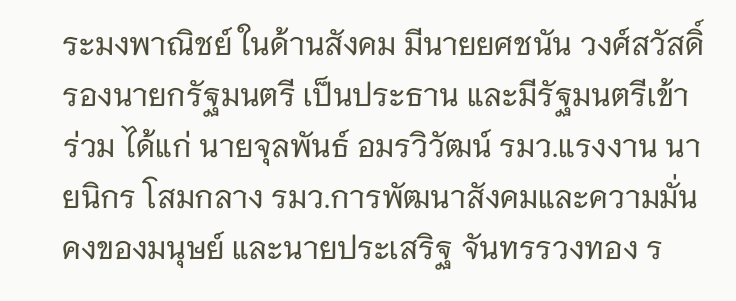ระมงพาณิชย์ ในด้านสังคม มีนายยศชนัน วงศ์สวัสดิ์ รองนายกรัฐมนตรี เป็นประธาน และมีรัฐมนตรีเข้าร่วม ได้แก่ นายจุลพันธ์ อมรวิวัฒน์ รมว.แรงงาน นายนิกร โสมกลาง รมว.การพัฒนาสังคมและความมั่นคงของมนุษย์ และนายประเสริฐ จันทรรวงทอง ร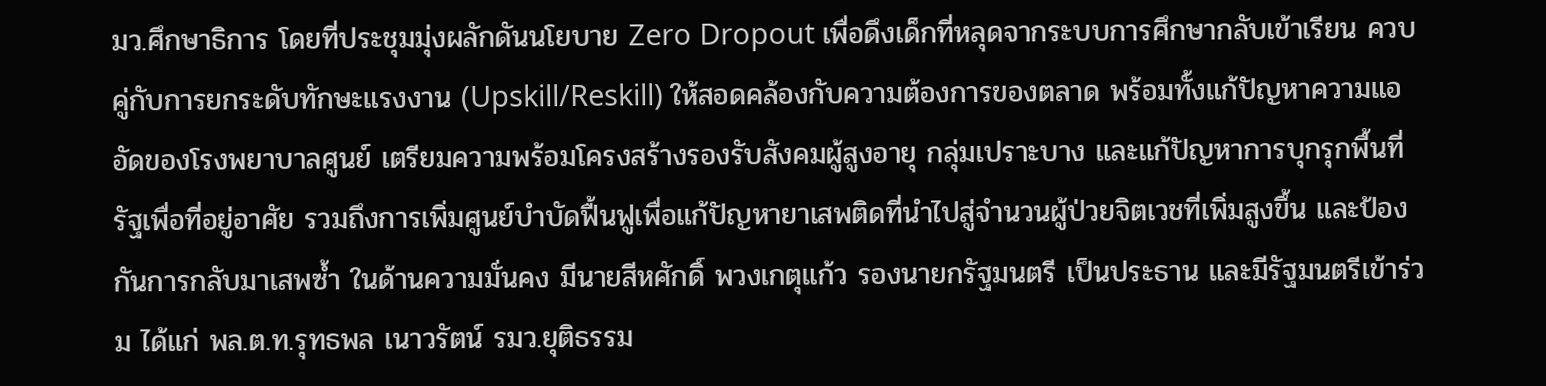มว.ศึกษาธิการ โดยที่ประชุมมุ่งผลักดันนโยบาย Zero Dropout เพื่อดึงเด็กที่หลุดจากระบบการศึกษากลับเข้าเรียน ควบคู่กับการยกระดับทักษะแรงงาน (Upskill/Reskill) ให้สอดคล้องกับความต้องการของตลาด พร้อมทั้งแก้ปัญหาความแออัดของโรงพยาบาลศูนย์ เตรียมความพร้อมโครงสร้างรองรับสังคมผู้สูงอายุ กลุ่มเปราะบาง และแก้ปัญหาการบุกรุกพื้นที่รัฐเพื่อที่อยู่อาศัย รวมถึงการเพิ่มศูนย์บำบัดฟื้นฟูเพื่อแก้ปัญหายาเสพติดที่นำไปสู่จำนวนผู้ป่วยจิตเวชที่เพิ่มสูงขึ้น และป้องกันการกลับมาเสพซ้ำ ในด้านความมั่นคง มีนายสีหศักดิ์ พวงเกตุแก้ว รองนายกรัฐมนตรี เป็นประธาน และมีรัฐมนตรีเข้าร่วม ได้แก่ พล.ต.ท.รุทธพล เนาวรัตน์ รมว.ยุติธรรม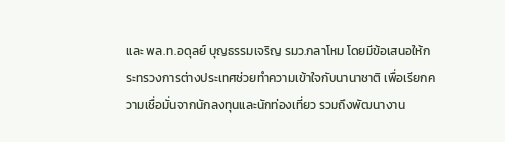และ พล.ท.อดุลย์ บุญธรรมเจริญ รมว.กลาโหม โดยมีข้อเสนอให้กระทรวงการต่างประเทศช่วยทำความเข้าใจกับนานาชาติ เพื่อเรียกความเชื่อมั่นจากนักลงทุนและนักท่องเที่ยว รวมถึงพัฒนางาน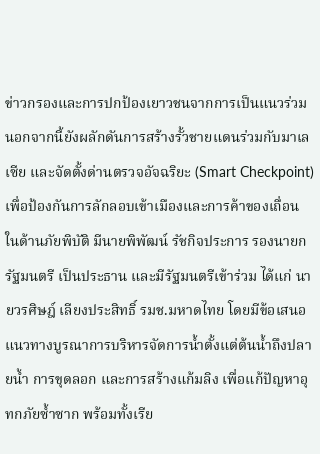ข่าวกรองและการปกป้องเยาวชนจากการเป็นแนวร่วม นอกจากนี้ยังผลักดันการสร้างรั้วชายแดนร่วมกับมาเลเซีย และจัดตั้งด่านตรวจอัจฉริยะ (Smart Checkpoint) เพื่อป้องกันการลักลอบเข้าเมืองและการค้าของเถื่อน ในด้านภัยพิบัติ มีนายพิพัฒน์ รัชกิจประการ รองนายกรัฐมนตรี เป็นประธาน และมีรัฐมนตรีเข้าร่วม ได้แก่ นายวรศิษฎ์ เลียงประสิทธิ์ รมช.มหาดไทย โดยมีข้อเสนอแนวทางบูรณาการบริหารจัดการน้ำตั้งแต่ต้นน้ำถึงปลายน้ำ การขุดลอก และการสร้างแก้มลิง เพื่อแก้ปัญหาอุทกภัยซ้ำซาก พร้อมทั้งเรีย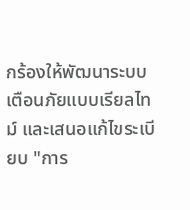กร้องให้พัฒนาระบบเตือนภัยแบบเรียลไทม์ และเสนอแก้ไขระเบียบ "การ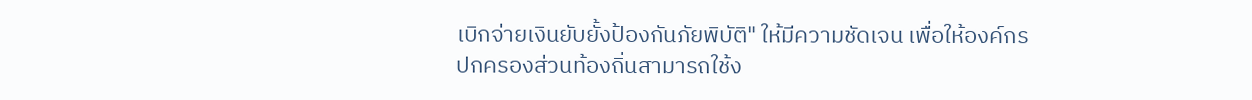เบิกจ่ายเงินยับยั้งป้องกันภัยพิบัติ" ให้มีความชัดเจน เพื่อให้องค์กรปกครองส่วนท้องถิ่นสามารถใช้ง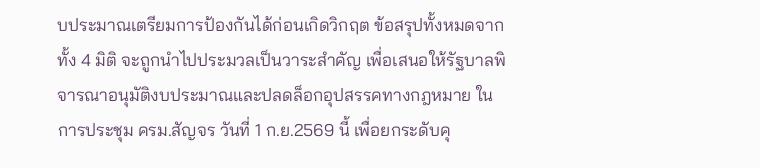บประมาณเตรียมการป้องกันได้ก่อนเกิดวิกฤต ข้อสรุปทั้งหมดจากทั้ง 4 มิติ จะถูกนำไปประมวลเป็นวาระสำคัญ เพื่อเสนอให้รัฐบาลพิจารณาอนุมัติงบประมาณและปลดล็อกอุปสรรคทางกฎหมาย ในการประชุม ครม.สัญจร วันที่ 1 ก.ย.2569 นี้ เพื่อยกระดับคุ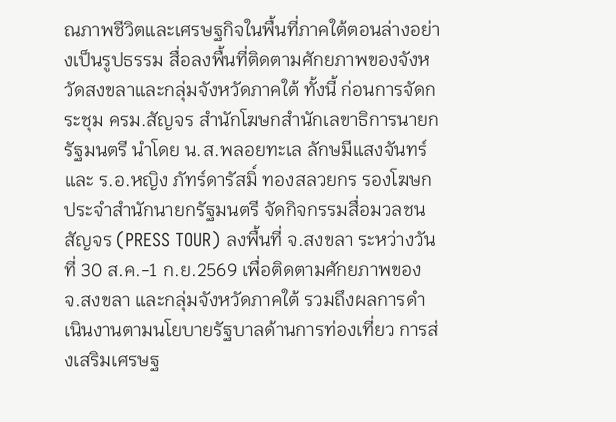ณภาพชีวิตและเศรษฐกิจในพื้นที่ภาคใต้ตอนล่างอย่างเป็นรูปธรรม สื่อลงพื้นที่ติดตามศักยภาพของจังหวัดสงขลาและกลุ่มจังหวัดภาคใต้ ทั้งนี้ ก่อนการจัดกระชุม ครม.สัญจร สำนักโฆษกสำนักเลขาธิการนายกรัฐมนตรี นำโดย น.ส.พลอยทะเล ลักษมีแสงจันทร์ และ ร.อ.หญิง ภัทร์ดารัสมิ์ ทองสลวยกร รองโฆษกประจำสำนักนายกรัฐมนตรี จัดกิจกรรมสื่อมวลชนสัญจร (PRESS TOUR) ลงพื้นที่ จ.สงขลา ระหว่างวันที่ 30 ส.ค.-1 ก.ย.2569 เพื่อติดตามศักยภาพของ จ.สงขลา และกลุ่มจังหวัดภาคใต้ รวมถึงผลการดำเนินงานตามนโยบายรัฐบาลด้านการท่องเที่ยว การส่งเสริมเศรษฐ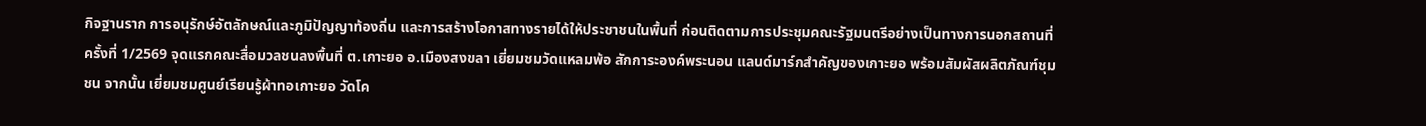กิจฐานราก การอนุรักษ์อัตลักษณ์และภูมิปัญญาท้องถิ่น และการสร้างโอกาสทางรายได้ให้ประชาชนในพื้นที่ ก่อนติดตามการประชุมคณะรัฐมนตรีอย่างเป็นทางการนอกสถานที่ ครั้งที่ 1/2569 จุดแรกคณะสื่อมวลชนลงพื้นที่ ต.เกาะยอ อ.เมืองสงขลา เยี่ยมชมวัดแหลมพ้อ สักการะองค์พระนอน แลนด์มาร์กสำคัญของเกาะยอ พร้อมสัมผัสผลิตภัณฑ์ชุมชน จากนั้น เยี่ยมชมศูนย์เรียนรู้ผ้าทอเกาะยอ วัดโค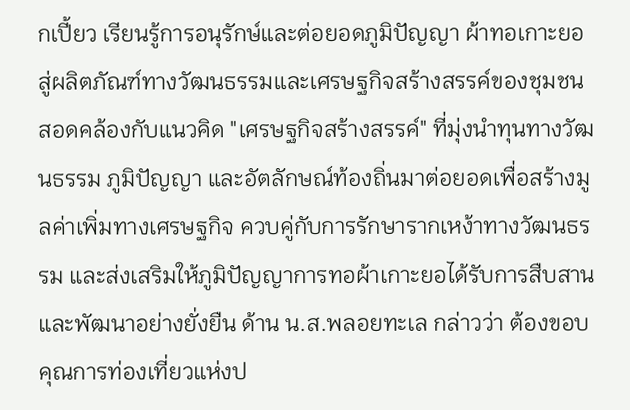กเปี้ยว เรียนรู้การอนุรักษ์และต่อยอดภูมิปัญญา ผ้าทอเกาะยอ สู่ผลิตภัณฑ์ทางวัฒนธรรมและเศรษฐกิจสร้างสรรค์ของชุมชน สอดคล้องกับแนวคิด "เศรษฐกิจสร้างสรรค์" ที่มุ่งนำทุนทางวัฒนธรรม ภูมิปัญญา และอัตลักษณ์ท้องถิ่นมาต่อยอดเพื่อสร้างมูลค่าเพิ่มทางเศรษฐกิจ ควบคู่กับการรักษารากเหง้าทางวัฒนธรรม และส่งเสริมให้ภูมิปัญญาการทอผ้าเกาะยอได้รับการสืบสานและพัฒนาอย่างยั่งยืน ด้าน น.ส.พลอยทะเล กล่าวว่า ต้องขอบคุณการท่องเที่ยวแห่งป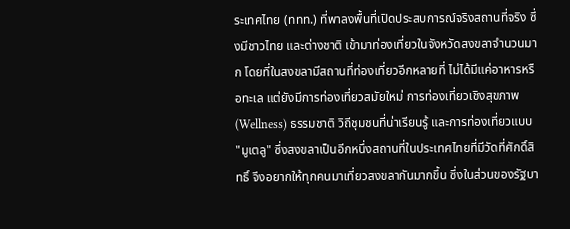ระเทศไทย (ททท.) ที่พาลงพื้นที่เปิดประสบการณ์จริงสถานที่จริง ซึ่งมีชาวไทย และต่างชาติ เข้ามาท่องเที่ยวในจังหวัดสงขลาจำนวนมาก โดยที่ในสงขลามีสถานที่ท่องเที่ยวอีกหลายที่ ไม่ได้มีแค่อาหารหรือทะเล แต่ยังมีการท่องเที่ยวสมัยใหม่ การท่องเที่ยวเชิงสุขภาพ (Wellness) ธรรมชาติ วิถีชุมชนที่น่าเรียนรู้ และการท่องเที่ยวแบบ "มูเตลู" ซึ่งสงขลาเป็นอีกหนึ่งสถานที่ในประเทศไทยที่มีวัดที่ศักดิ์สิทธิ์ จึงอยากให้ทุกคนมาเที่ยวสงขลากันมากขึ้น ซึ่งในส่วนของรัฐบา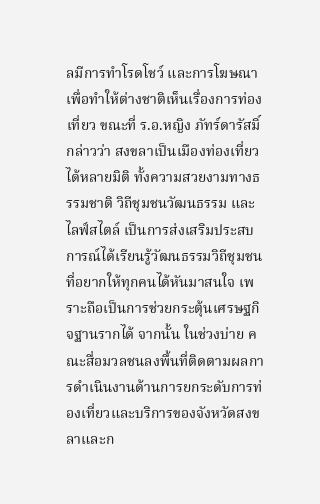ลมีการทำโรดโชว์ และการโฆษณาเพื่อทำให้ต่างชาติเห็นเรื่องการท่องเที่ยว ขณะที่ ร.อ.หญิง ภัทร์ดารัสมิ์ กล่าวว่า สงขลาเป็นเมืองท่องเที่ยวได้หลายมิติ ทั้งความสวยงามทางธรรมชาติ วิถีชุมชนวัฒนธรรม และไลฟ์สไตล์ เป็นการส่งเสริมประสบการณ์ได้เรียนรู้วัฒนธรรมวิถีชุมชน ที่อยากให้ทุกคนได้หันมาสนใจ เพราะถือเป็นการช่วยกระตุ้นเศรษฐกิจฐานรากได้ จากนั้น ในช่วงบ่าย คณะสื่อมวลชนลงพื้นที่ติดตามผลการดำเนินงานด้านการยกระดับการท่องเที่ยวและบริการของจังหวัดสงขลาและก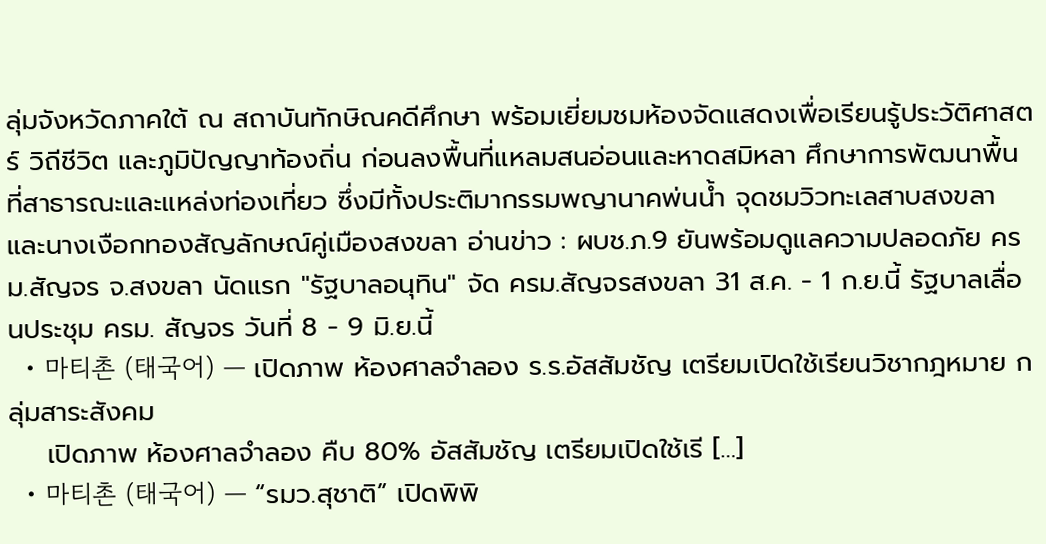ลุ่มจังหวัดภาคใต้ ณ สถาบันทักษิณคดีศึกษา พร้อมเยี่ยมชมห้องจัดแสดงเพื่อเรียนรู้ประวัติศาสตร์ วิถีชีวิต และภูมิปัญญาท้องถิ่น ก่อนลงพื้นที่แหลมสนอ่อนและหาดสมิหลา ศึกษาการพัฒนาพื้นที่สาธารณะและแหล่งท่องเที่ยว ซึ่งมีทั้งประติมากรรมพญานาคพ่นน้ำ จุดชมวิวทะเลสาบสงขลา และนางเงือกทองสัญลักษณ์คู่เมืองสงขลา อ่านข่าว : ผบช.ภ.9 ยันพร้อมดูแลความปลอดภัย ครม.สัญจร จ.สงขลา นัดแรก "รัฐบาลอนุทิน" จัด ครม.สัญจรสงขลา 31 ส.ค. - 1 ก.ย.นี้ รัฐบาลเลื่อนประชุม ครม. สัญจร วันที่ 8 - 9 มิ.ย.นี้
  • 마티촌 (태국어) — เปิดภาพ ห้องศาลจำลอง ร.ร.อัสสัมชัญ เตรียมเปิดใช้เรียนวิชากฎหมาย กลุ่มสาระสังคม
    เปิดภาพ ห้องศาลจำลอง คืบ 80% อัสสัมชัญ เตรียมเปิดใช้เรี […]
  • 마티촌 (태국어) — “รมว.สุชาติ” เปิดพิพิ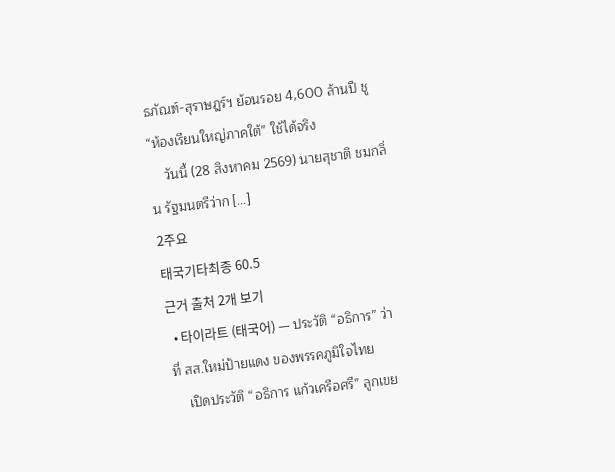ธภัณฑ์-สุราษฎร์ฯ ย้อนรอย 4,600 ล้านปี ชู “ห้องเรียนใหญ่ภาคใต้” ใช้ได้จริง
    วันนี้ (28 สิงหาคม 2569) นายสุชาติ ชมกลิ่น รัฐมนตรีว่าก […]
2주요
태국기타최종 60.5
근거 출처 2개 보기
  • 타이라트 (태국어) — ประวัติ “อธิการ” ว่าที่ สส.ใหม่ป้ายแดง ของพรรคภูมิใจไทย
    เปิดประวัติ “อธิการ แก้วเครือศรี” ลูกเขย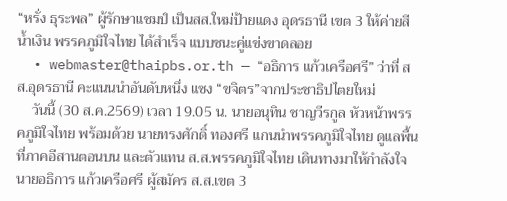“หรั่ง ธุระพล” ผู้รักษาแชมป์ เป็นสส.ใหม่ป้ายแดง อุดรธานี เขต 3 ให้ค่ายสีน้ำเงิน พรรคภูมิใจไทย ได้สำเร็จ แบบชนะคู่แข่งขาดลอย
  • webmaster@thaipbs.or.th — “อธิการ แก้วเครือศรี” ว่าที่ สส.อุดรธานี คะแนนนำอันดับหนึ่ง แซง “ขจิตร”จากประชาธิปไตยใหม่
    วันนี้ (30 ส.ค.2569) เวลา 19.05 น. นายอนุทิน ชาญวีรกูล หัวหน้าพรรคภูมิใจไทย พร้อมด้วย นายทรงศักดิ์ ทองศรี แกนนำพรรคภูมิใจไทย ดูแลพื้นที่ภาคอีสานตอนบน และตัวแทน ส.ส.พรรคภูมิใจไทย เดินทางมาให้กำลังใจ นายอธิการ แก้วเครือศรี ผู้สมัคร ส.ส.เขต 3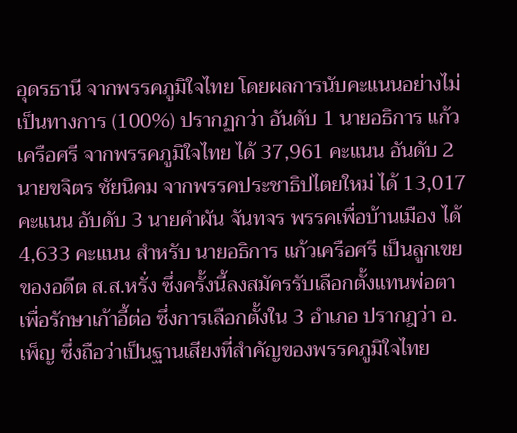อุดรธานี จากพรรคภูมิใจไทย โดยผลการนับคะแนนอย่างไม่เป็นทางการ (100%) ปรากฏกว่า อันดับ 1 นายอธิการ แก้วเครือศรี จากพรรคภูมิใจไทย ได้ 37,961 คะแนน อันดับ 2 นายขจิตร ชัยนิคม จากพรรคประชาธิปไตยใหม่ ได้ 13,017 คะแนน อับดับ 3 นายคำผัน จันทจร พรรคเพื่อบ้านเมือง ได้ 4,633 คะแนน สำหรับ นายอธิการ แก้วเครือศรี เป็นลูกเขยของอดีต ส.ส.หรั่ง ซึ่งครั้งนี้ลงสมัครรับเลือกตั้งแทนพ่อตา เพื่อรักษาเก้าอี้ต่อ ซึ่งการเลือกตั้งใน 3 อำเภอ ปรากฎว่า อ.เพ็ญ ซึ่งถือว่าเป็นฐานเสียงที่สำคัญของพรรคภูมิใจไทย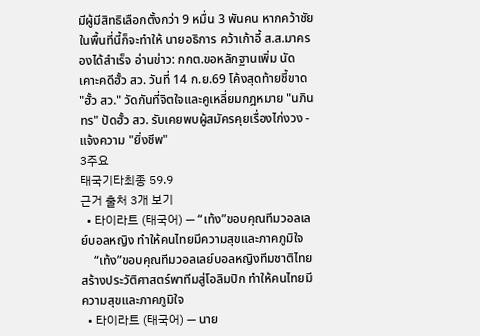มีผู้มีสิทธิเลือกตั้งกว่า 9 หมื่น 3 พันคน หากคว้าชัย ในพื้นที่นี้ก็จะทำให้ นายอธิการ คว้าเก้าอี้ ส.ส.มาครองได้สำเร็จ อ่านข่าว: กกต.ขอหลักฐานเพิ่ม นัดเคาะคดีฮั้ว สว. วันที่ 14 ก.ย.69 โค้งสุดท้ายชี้ขาด "ฮั้ว สว." วัดกันที่จิตใจและคูเหลี่ยมกฎหมาย "นภินทร" ปัดฮั้ว สว. รับเคยพบผู้สมัครคุยเรื่องไก่งวง - แจ้งความ "ยิ่งชีพ"
3주요
태국기타최종 59.9
근거 출처 3개 보기
  • 타이라트 (태국어) — “เท้ง”ขอบคุณทีมวอลเลย์บอลหญิง ทำให้คนไทยมีความสุขและภาคภูมิใจ
    “เท้ง”ขอบคุณทีมวอลเลย์บอลหญิงทีมชาติไทยสร้างประวัติศาสตร์พาทีมสู่โอลิมปิก ทำให้คนไทยมีความสุขและภาคภูมิใจ
  • 타이라트 (태국어) — นาย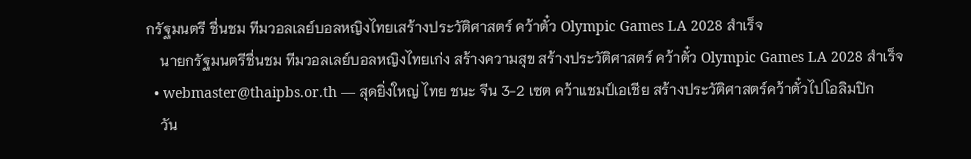กรัฐมนตรี ชื่นชม ทีมวอลเลย์บอลหญิงไทยเสร้างประวัติศาสตร์ คว้าตั๋ว Olympic Games LA 2028 สำเร็จ
    นายกรัฐมนตรีชื่นชม ทีมวอลเลย์บอลหญิงไทยเก่ง สร้างความสุข สร้างประวัติศาสตร์ คว้าตั๋ว Olympic Games LA 2028 สำเร็จ
  • webmaster@thaipbs.or.th — สุดยิ่งใหญ่ ไทย ชนะ จีน 3-2 เซต คว้าแชมป์เอเชีย สร้างประวัติศาสตร์คว้าตั๋วไปโอลิมปิก
    วัน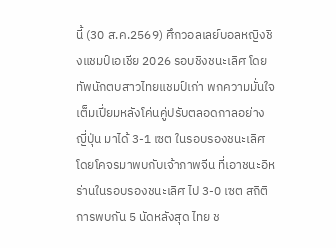นี้ (30 ส.ค.2569) ศึกวอลเลย์บอลหญิงชิงแชมป์เอเชีย 2026 รอบชิงชนะเลิศ โดยทัพนักตบสาวไทยแชมป์เก่า พกความมั่นใจเต็มเปี่ยมหลังโค่นคู่ปรับตลอดกาลอย่าง ญี่ปุ่น มาได้ 3-1 เซต ในรอบรองชนะเลิศ โดยโคจรมาพบกับเจ้าภาพจีน ที่เอาชนะอิหร่านในรอบรองชนะเลิศ ไป 3-0 เซต สถิติการพบกัน 5 นัดหลังสุด ไทย ช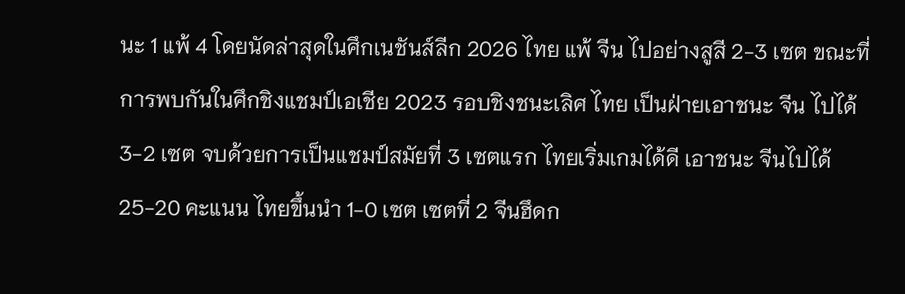นะ 1 แพ้ 4 โดยนัดล่าสุดในศึกเนชันส์ลีก 2026 ไทย แพ้ จีน ไปอย่างสูสี 2-3 เซต ขณะที่การพบกันในศึกชิงแชมป์เอเชีย 2023 รอบชิงชนะเลิศ ไทย เป็นฝ่ายเอาชนะ จีน ไปได้ 3-2 เซต จบด้วยการเป็นแชมป์สมัยที่ 3 เซตแรก ไทยเริ่มเกมได้ดี เอาชนะ จีนไปได้ 25-20 คะแนน ไทยขึ้นนำ 1-0 เซต เซตที่ 2 จีนฮึดก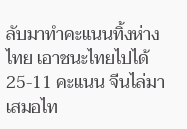ลับมาทำคะแนนทิ้งห่างไทย เอาชนะไทยไปได้ 25-11 คะแนน จีนไล่มาเสมอไท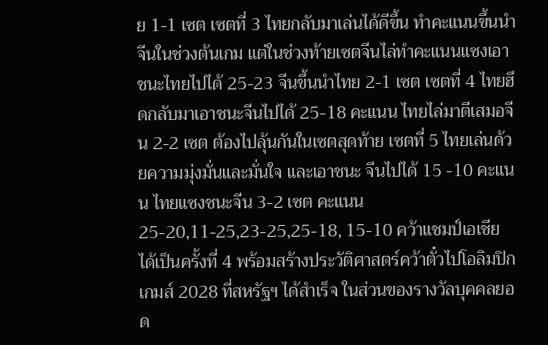ย 1-1 เซต เซตที่ 3 ไทยกลับมาเล่นได้ดีขึ้น ทำคะแนนขึ้นนำจีนในช่วงต้นเกม แต่ในช่วงท้ายเซตจีนไล่ทำคะแนนแซงเอาชนะไทยไปได้ 25-23 จีนขึ้นนำไทย 2-1 เซต เซตที่ 4 ไทยฮึดกลับมาเอาชนะจีนไปได้ 25-18 คะแนน ไทยไล่มาตีเสมอจีน 2-2 เซต ต้องไปลุ้นกันในเซตสุดท้าย เซตที่ 5 ไทยเล่นด้วยความมุ่งมั่นและมั่นใจ และเอาชนะ จีนไปได้ 15 -10 คะแนน ไทยแซงชนะจีน 3-2 เซต คะแนน 25-20,11-25,23-25,25-18, 15-10 คว้าแชมป์เอเชีย ได้เป็นครั้งที่ 4 พร้อมสร้างประวัติศาสตร์คว้าตั๋วไปโอลิมปิก เกมส์ 2028 ที่สหรัฐฯ ได้สำเร็จ ในส่วนของรางวัลบุคคลยอด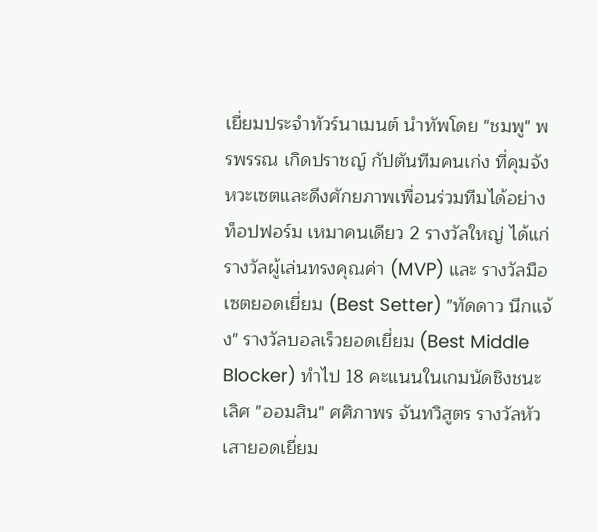เยี่ยมประจำทัวร์นาเมนต์ นำทัพโดย "ชมพู" พรพรรณ เกิดปราชญ์ กัปตันทีมคนเก่ง ที่คุมจังหวะเซตและดึงศักยภาพเพื่อนร่วมทีมได้อย่างท็อปฟอร์ม เหมาคนเดียว 2 รางวัลใหญ่ ได้แก่ รางวัลผู้เล่นทรงคุณค่า (MVP) และ รางวัลมือเซตยอดเยี่ยม (Best Setter) "ทัดดาว นึกแจ้ง" รางวัลบอลเร็วยอดเยี่ยม (Best Middle Blocker) ทำไป 18 คะแนนในเกมนัดชิงชนะเลิศ "ออมสิน" ศศิภาพร จันทวิสูตร รางวัลหัวเสายอดเยี่ยม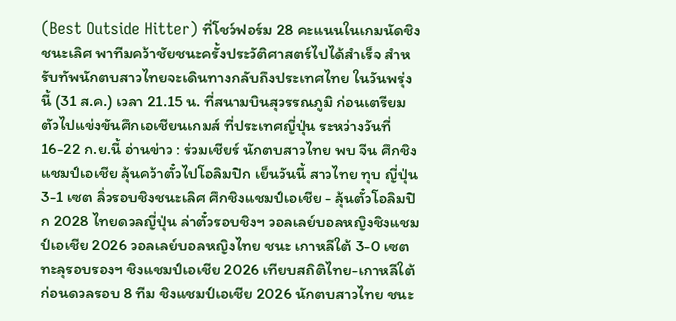(Best Outside Hitter) ที่โชว์ฟอร์ม 28 คะแนนในเกมนัดชิงชนะเลิศ พาทีมคว้าชัยชนะครั้งประวัติศาสตร์ไปได้สำเร็จ สำหรับทัพนักตบสาวไทยจะเดินทางกลับถึงประเทศไทย ในวันพรุ่งนี้ (31 ส.ค.) เวลา 21.15 น. ที่สนามบินสุวรรณภูมิ ก่อนเตรียมตัวไปแข่งขันศึกเอเชียนเกมส์ ที่ประเทศญี่ปุ่น ระหว่างวันที่ 16-22 ก.ย.นี้ อ่านข่าว : ร่วมเชียร์ นักตบสาวไทย พบ จีน ศึกชิงแชมป์เอเชีย ลุ้นคว้าตั๋วไปโอลิมปิก เย็นวันนี้ สาวไทย ทุบ ญี่ปุ่น 3-1 เซต ลิ่วรอบชิงชนะเลิศ ศึกชิงแชมป์เอเชีย - ลุ้นตั๋วโอลิมปิก 2028 ไทยดวลญี่ปุ่น ล่าตั๋วรอบชิงฯ วอลเลย์บอลหญิงชิงแชมป์เอเชีย 2026 วอลเลย์บอลหญิงไทย ชนะ เกาหลีใต้ 3-0 เซต ทะลุรอบรองฯ ชิงแชมป์เอเชีย 2026 เทียบสถิติไทย-เกาหลีใต้ ก่อนดวลรอบ 8 ทีม ชิงแชมป์เอเชีย 2026 นักตบสาวไทย ชนะ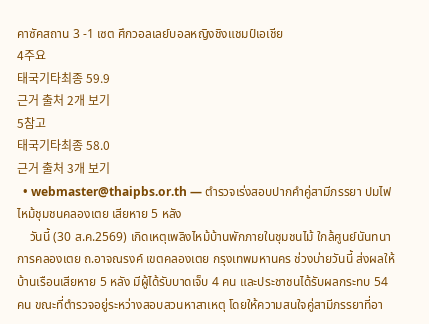คาซัคสถาน 3 -1 เซต ศึกวอลเลย์บอลหญิงชิงแชมป์เอเชีย
4주요
태국기타최종 59.9
근거 출처 2개 보기
5참고
태국기타최종 58.0
근거 출처 3개 보기
  • webmaster@thaipbs.or.th — ตำรวจเร่งสอบปากคำคู่สามีภรรยา ปมไฟไหม้ชุมชนคลองเตย เสียหาย 5 หลัง
    วันนี้ (30 ส.ค.2569) เกิดเหตุเพลิงไหม้บ้านพักภายในชุมชนไม้ ใกล้ศูนย์นันทนาการคลองเตย ถ.อาจณรงค์ เขตคลองเตย กรุงเทพมหานคร ช่วงบ่ายวันนี้ ส่งผลให้บ้านเรือนเสียหาย 5 หลัง มีผู้ได้รับบาดเจ็บ 4 คน และประชาชนได้รับผลกระทบ 54 คน ขณะที่ตำรวจอยู่ระหว่างสอบสวนหาสาเหตุ โดยให้ความสนใจคู่สามีภรรยาที่อา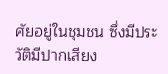ศัยอยู่ในชุมชน ซึ่งมีประวัติมีปากเสียง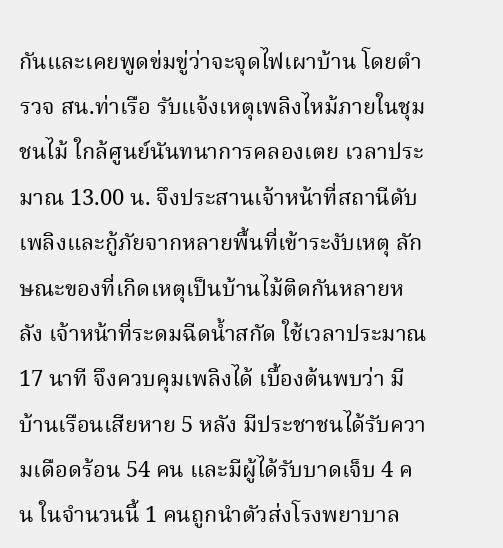กันและเคยพูดข่มขู่ว่าจะจุดไฟเผาบ้าน โดยตำรวจ สน.ท่าเรือ รับแจ้งเหตุเพลิงไหม้ภายในชุมชนไม้ ใกล้ศูนย์นันทนาการคลองเตย เวลาประมาณ 13.00 น. จึงประสานเจ้าหน้าที่สถานีดับเพลิงและกู้ภัยจากหลายพื้นที่เข้าระงับเหตุ ลักษณะของที่เกิดเหตุเป็นบ้านไม้ติดกันหลายหลัง เจ้าหน้าที่ระดมฉีดน้ำสกัด ใช้เวลาประมาณ 17 นาที จึงควบคุมเพลิงได้ เบื้องต้นพบว่า มีบ้านเรือนเสียหาย 5 หลัง มีประชาชนได้รับความเดือดร้อน 54 คน และมีผู้ได้รับบาดเจ็บ 4 คน ในจำนวนนี้ 1 คนถูกนำตัวส่งโรงพยาบาล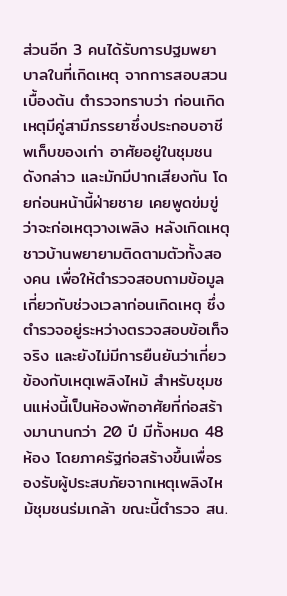ส่วนอีก 3 คนได้รับการปฐมพยาบาลในที่เกิดเหตุ จากการสอบสวนเบื้องต้น ตำรวจทราบว่า ก่อนเกิดเหตุมีคู่สามีภรรยาซึ่งประกอบอาชีพเก็บของเก่า อาศัยอยู่ในชุมชนดังกล่าว และมักมีปากเสียงกัน โดยก่อนหน้านี้ฝ่ายชาย เคยพูดข่มขู่ว่าจะก่อเหตุวางเพลิง หลังเกิดเหตุชาวบ้านพยายามติดตามตัวทั้งสองคน เพื่อให้ตำรวจสอบถามข้อมูลเกี่ยวกับช่วงเวลาก่อนเกิดเหตุ ซึ่งตำรวจอยู่ระหว่างตรวจสอบข้อเท็จจริง และยังไม่มีการยืนยันว่าเกี่ยวข้องกับเหตุเพลิงไหม้ สำหรับชุมชนแห่งนี้เป็นห้องพักอาศัยที่ก่อสร้างมานานกว่า 20 ปี มีทั้งหมด 48 ห้อง โดยภาครัฐก่อสร้างขึ้นเพื่อรองรับผู้ประสบภัยจากเหตุเพลิงไหม้ชุมชนร่มเกล้า ขณะนี้ตำรวจ สน.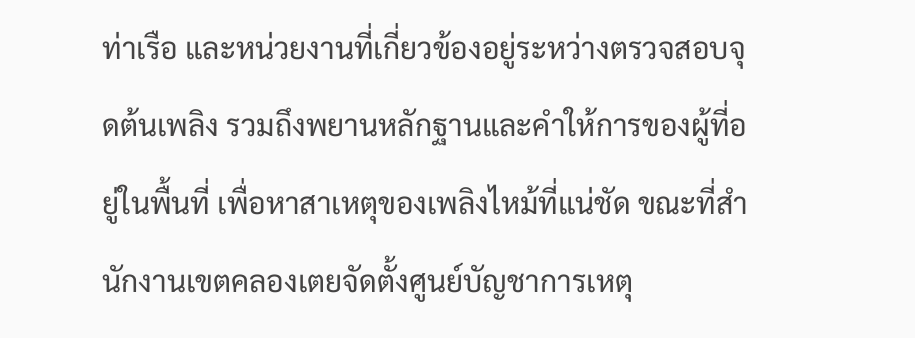ท่าเรือ และหน่วยงานที่เกี่ยวข้องอยู่ระหว่างตรวจสอบจุดต้นเพลิง รวมถึงพยานหลักฐานและคำให้การของผู้ที่อยู่ในพื้นที่ เพื่อหาสาเหตุของเพลิงไหม้ที่แน่ชัด ขณะที่สำนักงานเขตคลองเตยจัดตั้งศูนย์บัญชาการเหตุ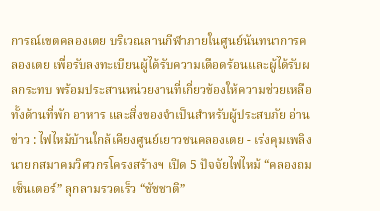การณ์เขตคลองเตย บริเวณลานกีฬาภายในศูนย์นันทนาการคลองเตย เพื่อรับลงทะเบียนผู้ได้รับความเดือดร้อนและผู้ได้รับผลกระทบ พร้อมประสานหน่วยงานที่เกี่ยวข้องให้ความช่วยเหลือ ทั้งด้านที่พัก อาหาร และสิ่งของจำเป็นสำหรับผู้ประสบภัย อ่านข่าว : ไฟไหม้บ้านใกล้เคียงศูนย์เยาวชนคลองเตย - เร่งคุมเพลิง นายกสมาคมวิศวกรโครงสร้างฯ เปิด 5 ปัจจัยไฟไหม้ “คลองถมเซ็นเตอร์” ลุกลามรวดเร็ว “ชัชชาติ”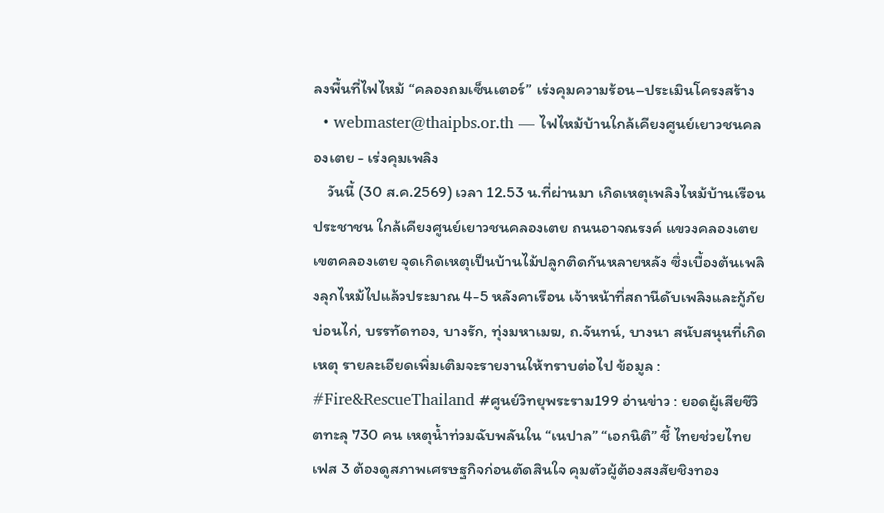ลงพื้นที่ไฟไหม้ “คลองถมเซ็นเตอร์” เร่งคุมความร้อน–ประเมินโครงสร้าง
  • webmaster@thaipbs.or.th — ไฟไหม้บ้านใกล้เคียงศูนย์เยาวชนคลองเตย - เร่งคุมเพลิง
    วันนี้ (30 ส.ค.2569) เวลา 12.53 น.ที่ผ่านมา เกิดเหตุเพลิงไหม้บ้านเรือนประชาชน ใกล้เคียงศูนย์เยาวชนคลองเตย ถนนอาจณรงค์ แขวงคลองเตย เขตคลองเตย จุดเกิดเหตุเป็นบ้านไม้ปลูกติดกันหลายหลัง ซึ่งเบื้องต้นเพลิงลุกไหม้ไปแล้วประมาณ 4-5 หลังคาเรือน เจ้าหน้าที่สถานีดับเพลิงและกู้ภัยบ่อนไก่, บรรทัดทอง, บางรัก, ทุ่งมหาเมฆ, ถ.จันทน์, บางนา สนับสนุนที่เกิดเหตุ รายละเอียดเพิ่มเติมจะรายงานให้ทราบต่อไป ข้อมูล : #Fire&RescueThailand #ศูนย์วิทยุพระราม199 อ่านข่าว : ยอดผู้เสียชีวิตทะลุ 730 คน เหตุน้ำท่วมฉับพลันใน “เนปาล” “เอกนิติ” ชี้ ไทยช่วยไทยเฟส 3 ต้องดูสภาพเศรษฐกิจก่อนตัดสินใจ คุมตัวผู้ต้องสงสัยชิงทอง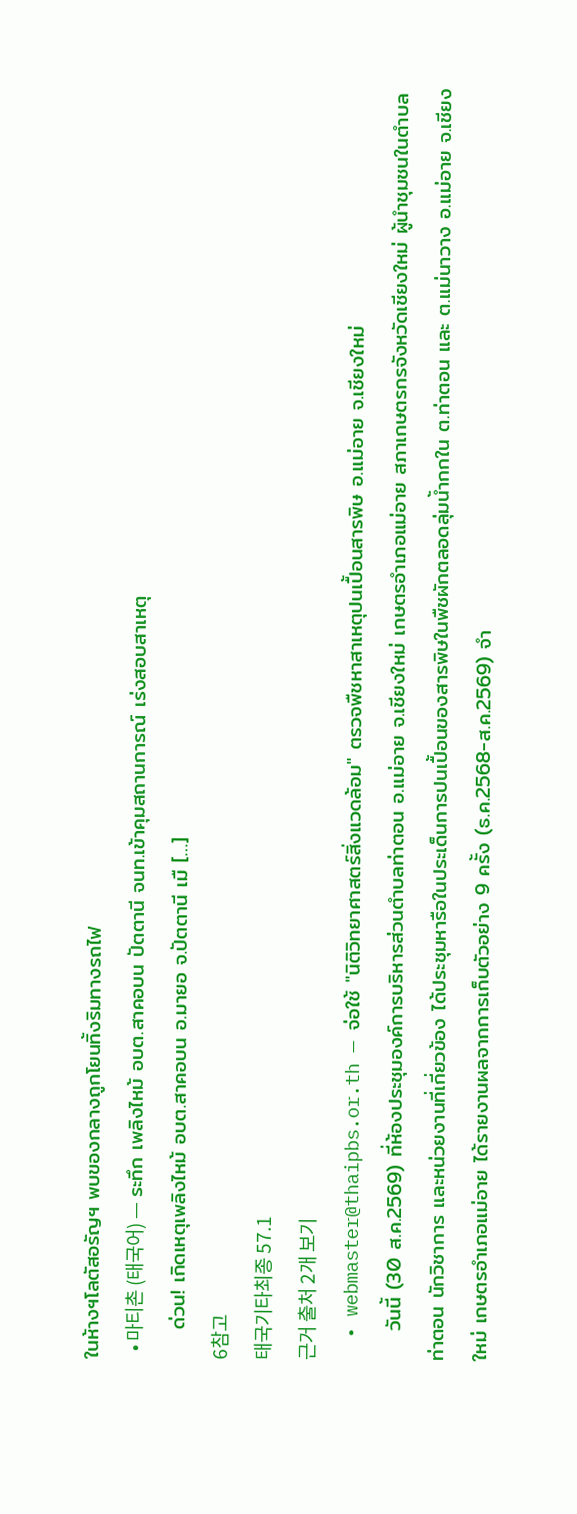ในห้างฯโลตัสอรัญฯ พบของกลางถูกโยนทิ้งริมทางรถไฟ
  • 마티촌 (태국어) — ระทึก เพลิงไหม้ อบต.สาคอบน ปัตตานี จนท.เข้าคุมสถานการณ์ เร่งสอบสาเหตุ
    ด่วน! เกิดเหตุเพลิงไหม้ อบต.สาคอบน อ.มายอ จ.ปัตตานี เมื […]
6참고
태국기타최종 57.1
근거 출처 2개 보기
  • webmaster@thaipbs.or.th — จ่อใช้ "นิติวิทยาศาสตร์สิ่งแวดล้อม" ตรวจพืชหาสาเหตุปนเปื้อนสารพิษ อ.แม่อาย จ.เชียงใหม่
    วันนี้ (30 ส.ค.2569) ที่ห้องประชุมองค์การบริหารส่วนตำบลท่าตอน อ.แม่อาย จ.เชียงใหม่ เกษตรอำเภอแม่อาย สภาเกษตรกรจังหวัดเชียงใหม่ ผู้นำชุมชนในตำบลท่าตอน นักวิชาการ และหน่วยงานที่เกี่ยวข้อง ได้ประชุมหารือในประเด็นการปนเปื้อนของสารพิษในพืชผักตลอดลุ่มน้ำกกใน ต.ท่าตอน และ ต.แม่นาวาง อ.แม่อาย จ.เชียงใหม่ เกษตรอำเภอแม่อาย ได้รายงานผลจากการเก็บตัวอย่าง 9 ครั้ง (ธ.ค.2568-ส.ค.2569) จำ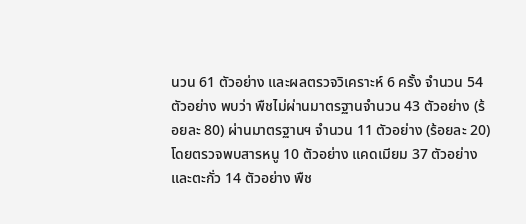นวน 61 ตัวอย่าง และผลตรวจวิเคราะห์ 6 ครั้ง จำนวน 54 ตัวอย่าง พบว่า พืชไม่ผ่านมาตรฐานจำนวน 43 ตัวอย่าง (ร้อยละ 80) ผ่านมาตรฐานฯ จำนวน 11 ตัวอย่าง (ร้อยละ 20) โดยตรวจพบสารหนู 10 ตัวอย่าง แคดเมียม 37 ตัวอย่าง และตะกั่ว 14 ตัวอย่าง พืช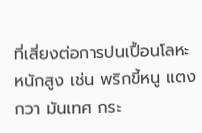ที่เสี่ยงต่อการปนเปื้อนโลหะหนักสูง เช่น พริกขี้หนู แตงกวา มันเทศ กระ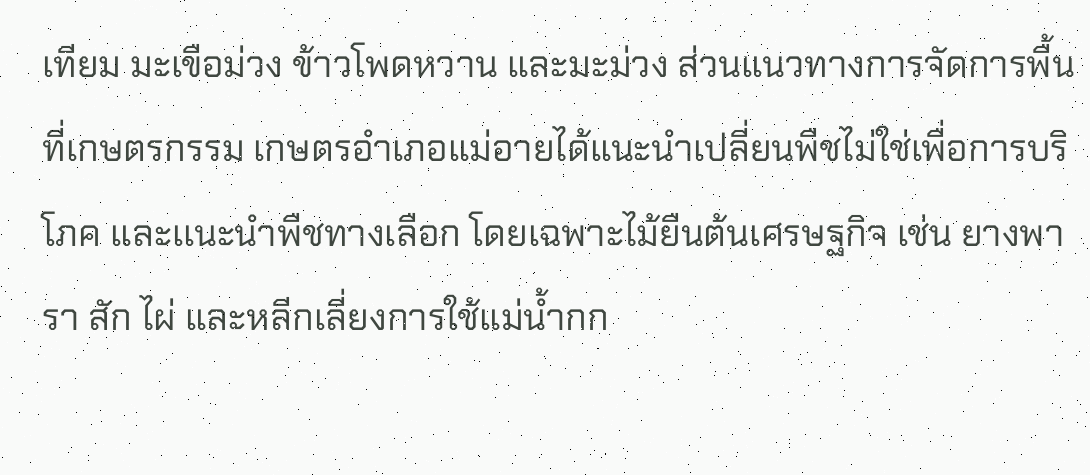เทียม มะเขือม่วง ข้าวโพดหวาน และมะม่วง ส่วนแนวทางการจัดการพื้นที่เกษตรกรรม เกษตรอำเภอแม่อายได้แนะนำเปลี่ยนพืชไม่ใช่เพื่อการบริโภค และเเนะนำพืชทางเลือก โดยเฉพาะไม้ยืนต้นเศรษฐกิจ เช่น ยางพารา สัก ไผ่ และหลีกเลี่ยงการใช้แม่น้ำกก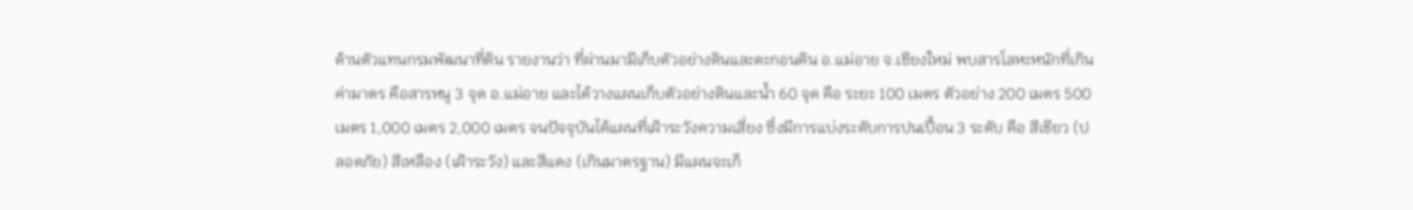ด้านตัวแทนกรมพัฒนาที่ดิน รายงานว่า ที่ผ่านมามีเก็บตัวอย่างดินและตะกอนดิน อ.แม่อาย จ.เชียงใหม่ พบสารโลหะหนักที่เกินค่ามาตร คือสารหนู 3 จุด อ.แม่อาย และได้วางแผนเก็บตัวอย่างดินและน้ำ 60 จุด คือ ระยะ 100 เมตร ตัวอย่าง 200 เมตร 500 เมตร 1,000 เมตร 2,000 เมตร จนปัจจุบันได้แผนที่เฝ้าระวังความเสี่ยง ซึ่งมีการแบ่งระดับการปนเปื้อน 3 ระดับ คือ สีเขียว (ปลอดภัย) สีเหลือง (เฝ้าระวัง) และสีแดง (เกินมาตรฐาน) มีแผนจะเก็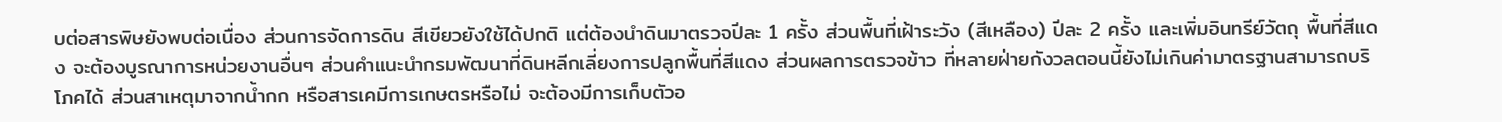บต่อสารพิษยังพบต่อเนื่อง ส่วนการจัดการดิน สีเขียวยังใช้ได้ปกติ แต่ต้องนำดินมาตรวจปีละ 1 ครั้ง ส่วนพื้นที่เฝ้าระวัง (สีเหลือง) ปีละ 2 ครั้ง และเพิ่มอินทรีย์วัตถุ พื้นที่สีแดง จะต้องบูรณาการหน่วยงานอื่นๆ ส่วนคำแนะนำกรมพัฒนาที่ดินหลีกเลี่ยงการปลูกพื้นที่สีแดง ส่วนผลการตรวจข้าว ที่หลายฝ่ายกังวลตอนนี้ยังไม่เกินค่ามาตรฐานสามารถบริโภคได้ ส่วนสาเหตุมาจากน้ำกก หรือสารเคมีการเกษตรหรือไม่ จะต้องมีการเก็บตัวอ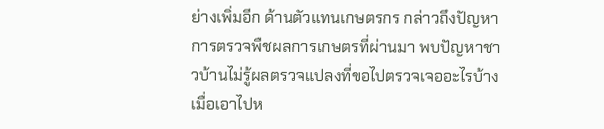ย่างเพิ่มอีก ด้านตัวแทนเกษตรกร กล่าวถึงปัญหาการตรวจพืชผลการเกษตรที่ผ่านมา พบปัญหาชาวบ้านไม่รู้ผลตรวจแปลงที่ขอไปตรวจเจออะไรบ้าง เมื่อเอาไปห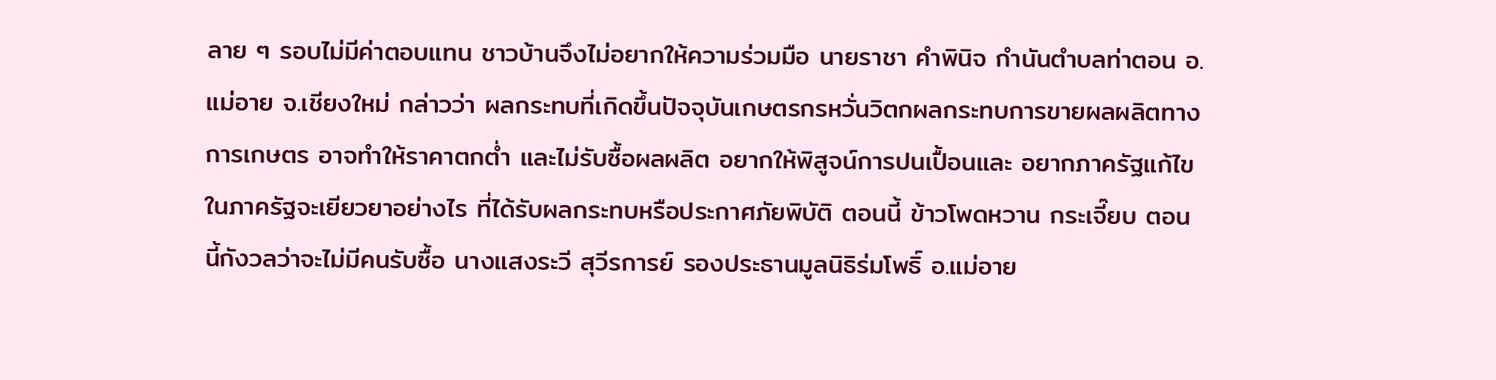ลาย ๆ รอบไม่มีค่าตอบแทน ชาวบ้านจึงไม่อยากให้ความร่วมมือ นายราชา คำพินิจ กำนันตำบลท่าตอน อ.แม่อาย จ.เชียงใหม่ กล่าวว่า ผลกระทบที่เกิดขึ้นปัจจุบันเกษตรกรหวั่นวิตกผลกระทบการขายผลผลิตทางการเกษตร อาจทำให้ราคาตกต่ำ และไม่รับซื้อผลผลิต อยากให้พิสูจน์การปนเปื้อนและ อยากภาครัฐแก้ไข ในภาครัฐจะเยียวยาอย่างไร ที่ได้รับผลกระทบหรือประกาศภัยพิบัติ ตอนนี้ ข้าวโพดหวาน กระเจี๊ยบ ตอนนี้กังวลว่าจะไม่มีคนรับซื้อ นางแสงระวี สุวีรการย์ รองประธานมูลนิธิร่มโพธิ์ อ.แม่อาย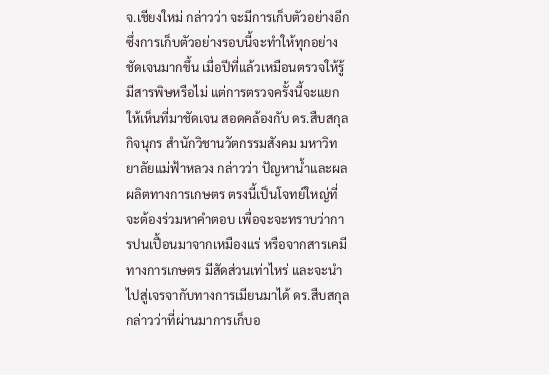จ.เชียงใหม่ กล่าวว่า จะมีการเก็บตัวอย่างอีก ซึ่งการเก็บตัวอย่างรอบนี้จะทำให้ทุกอย่างชัดเจนมากขึ้น เมื่อปีที่แล้วเหมือนตรวจให้รู้มีสารพิษหรือไม่ แต่การตรวจครั้งนี้จะแยกให้เห็นที่มาชัดเจน สอดคล้องกับ ดร.สืบสกุล กิจนุกร สำนักวิชานวัตกรรมสังคม มหาวิทยาลัยแม่ฟ้าหลวง กล่าวว่า ปัญหาน้ำและผลผลิตทางการเกษตร ตรงนี้เป็นโจทย์ใหญ่ที่จะต้องร่วมหาคำตอบ เพื่อจะจะทราบว่าการปนเปื้อนมาจากเหมืองแร่ หรือจากสารเคมีทางการเกษตร มีสัดส่วนเท่าไหร่ และจะนำไปสู่เจรจากับทางการเมียนมาได้ ดร.สืบสกุล กล่าวว่าที่ผ่านมาการเก็บอ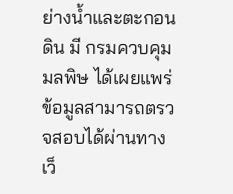ย่างน้ำและตะกอนดิน มี กรมควบคุมมลพิษ ได้เผยแพร่ข้อมูลสามารถตรวจสอบได้ผ่านทางเว็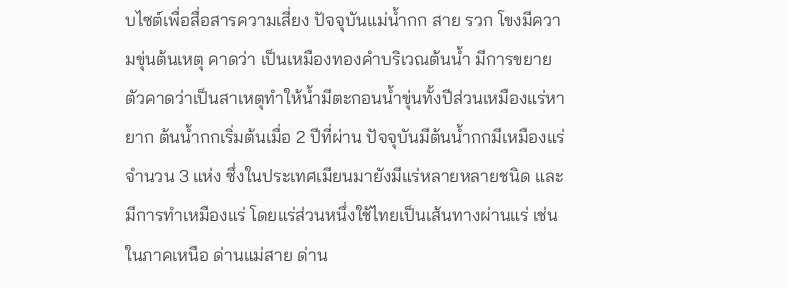บไซต์เพื่อสื่อสารความเสี่ยง ปัจจุบันแม่น้ำกก สาย รวก โขงมีความขุ่นต้นเหตุ คาดว่า เป็นเหมืองทองคำบริเวณต้นน้ำ มีการขยายตัวคาดว่าเป็นสาเหตุทำให้น้ำมีตะกอนน้ำขุ่นทั้งปีส่วนเหมืองแร่หายาก ต้นน้ำกกเริ่มต้นเมื่อ 2 ปีที่ผ่าน ปัจจุบันมีต้นน้ำกกมีเหมืองแร่จำนวน 3 แห่ง ซึ่งในประเทศเมียนมายังมีแร่หลายหลายชนิด และมีการทำเหมืองแร่ โดยแร่ส่วนหนึ่งใช้ไทยเป็นเส้นทางผ่านแร่ เช่นในภาคเหนือ ด่านแม่สาย ด่าน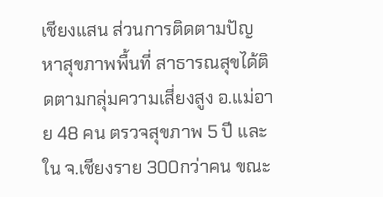เชียงแสน ส่วนการติดตามปัญหาสุขภาพพื้นที่ สาธารณสุขได้ติดตามกลุ่มความเสี่ยงสูง อ.แม่อาย 48 คน ตรวจสุขภาพ 5 ปี และใน จ.เชียงราย 300กว่าคน ขณะ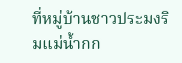ที่หมู่บ้านชาวประมงริมแม่น้ำกก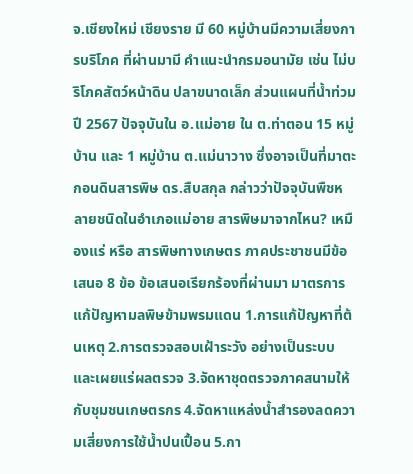จ.เชียงใหม่ เชียงราย มี 60 หมู่บ้านมีความเสี่ยงการบริโภค ที่ผ่านมามี คำแนะนำกรมอนามัย เช่น ไม่บริโภคสัตว์หน้าดิน ปลาขนาดเล็ก ส่วนแผนที่น้ำท่วมปี 2567 ปัจจุบันใน อ.แม่อาย ใน ต.ท่าตอน 15 หมู่บ้าน และ 1 หมู่บ้าน ต.แม่นาวาง ซึ่งอาจเป็นที่มาตะกอนดินสารพิษ ดร.สืบสกุล กล่าวว่าปัจจุบันพืชหลายชนิดในอำเภอแม่อาย สารพิษมาจากไหน? เหมืองแร่ หรือ สารพิษทางเกษตร ภาคประชาชนมีข้อเสนอ 8 ข้อ ข้อเสนอเรียกร้องที่ผ่านมา มาตรการแก้ปัญหามลพิษข้ามพรมแดน 1.การแก้ปัญหาที่ต้นเหตุ 2.การตรวจสอบเฝ้าระวัง อย่างเป็นระบบและเผยแร่ผลตรวจ 3.จัดหาชุดตรวจภาคสนามให้กับชุมชนเกษตรกร 4.จัดหาแหล่งน้ำสำรองลดความเสี่ยงการใช้น้ำปนเปื้อน 5.กา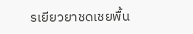รเยียวยาชดเชยพื้น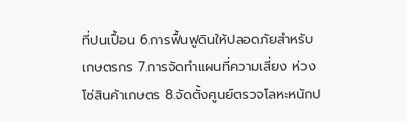ที่ปนเปื้อน 6.การฟื้นฟูดินให้ปลอดภัยสำหรับเกษตรกร 7.การจัดทำแผนที่ความเสี่ยง ห่วงโซ่สินค้าเกษตร 8.จัดตั้งศูนย์ตรวจโลหะหนักป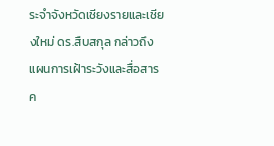ระจำจังหวัดเชียงรายและเชียงใหม่ ดร.สืบสกุล กล่าวถึงแผนการเฝ้าระวังและสื่อสารค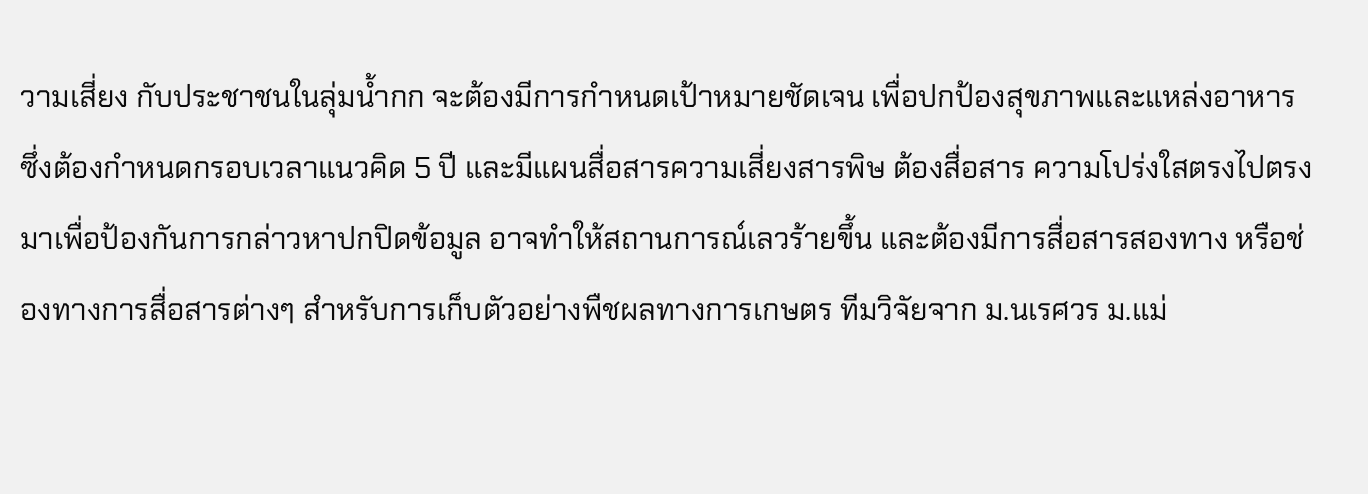วามเสี่ยง กับประชาชนในลุ่มน้ำกก จะต้องมีการกำหนดเป้าหมายชัดเจน เพื่อปกป้องสุขภาพและแหล่งอาหาร ซึ่งต้องกำหนดกรอบเวลาแนวคิด 5 ปี และมีแผนสื่อสารความเสี่ยงสารพิษ ต้องสื่อสาร ความโปร่งใสตรงไปตรงมาเพื่อป้องกันการกล่าวหาปกปิดข้อมูล อาจทำให้สถานการณ์เลวร้ายขึ้น และต้องมีการสื่อสารสองทาง หรือช่องทางการสื่อสารต่างๆ สำหรับการเก็บตัวอย่างพืชผลทางการเกษตร ทีมวิจัยจาก ม.นเรศวร ม.แม่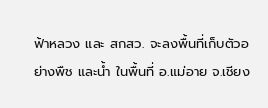ฟ้าหลวง และ สกสว. จะลงพื้นที่เก็บตัวอย่างพืช และน้ำ ในพื้นที่ อ.แม่อาย จ.เชียง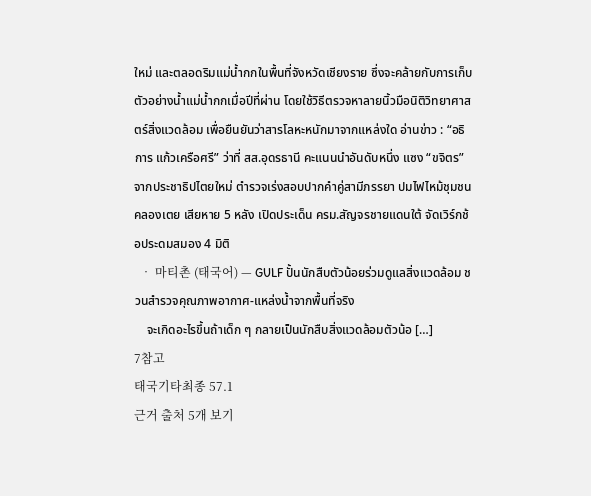ใหม่ และตลอดริมแม่น้ำกกในพื้นที่จังหวัดเชียงราย ซึ่งจะคล้ายกับการเก็บตัวอย่างน้ำแม่น้ำกกเมื่อปีที่ผ่าน โดยใช้วิธีตรวจหาลายนิ้วมือนิติวิทยาศาสตร์สิ่งแวดล้อม เพื่อยืนยันว่าสารโลหะหนักมาจากแหล่งใด อ่านข่าว : “อธิการ แก้วเครือศรี” ว่าที่ สส.อุดรธานี คะแนนนำอันดับหนึ่ง แซง “ขจิตร”จากประชาธิปไตยใหม่ ตำรวจเร่งสอบปากคำคู่สามีภรรยา ปมไฟไหม้ชุมชนคลองเตย เสียหาย 5 หลัง เปิดประเด็น ครม.สัญจรชายแดนใต้ จัดเวิร์กช้อประดมสมอง 4 มิติ
  • 마티촌 (태국어) — GULF ปั้นนักสืบตัวน้อยร่วมดูแลสิ่งแวดล้อม ชวนสำรวจคุณภาพอากาศ-แหล่งน้ำจากพื้นที่จริง
    จะเกิดอะไรขึ้นถ้าเด็ก ๆ กลายเป็นนักสืบสิ่งแวดล้อมตัวน้อ […]
7참고
태국기타최종 57.1
근거 출처 5개 보기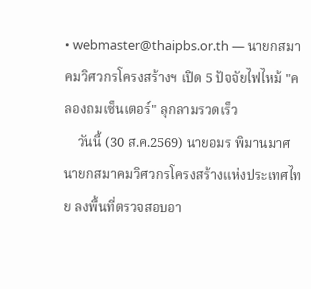• webmaster@thaipbs.or.th — นายกสมาคมวิศวกรโครงสร้างฯ เปิด 5 ปัจจัยไฟไหม้ "คลองถมเซ็นเตอร์" ลุกลามรวดเร็ว
    วันนี้ (30 ส.ค.2569) นายอมร พิมานมาศ นายกสมาคมวิศวกรโครงสร้างแห่งประเทศไทย ลงพื้นที่ตรวจสอบอา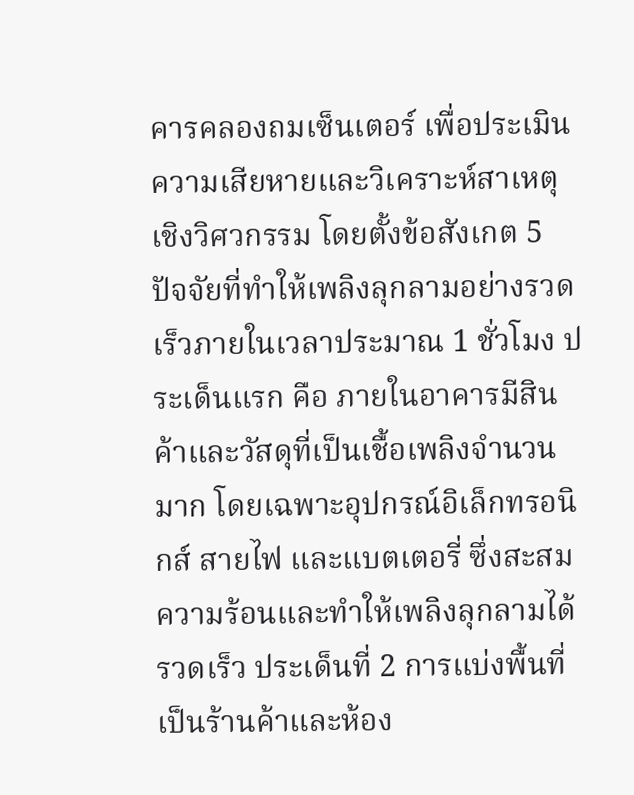คารคลองถมเซ็นเตอร์ เพื่อประเมินความเสียหายและวิเคราะห์สาเหตุเชิงวิศวกรรม โดยตั้งข้อสังเกต 5 ปัจจัยที่ทำให้เพลิงลุกลามอย่างรวดเร็วภายในเวลาประมาณ 1 ชั่วโมง ประเด็นแรก คือ ภายในอาคารมีสินค้าและวัสดุที่เป็นเชื้อเพลิงจำนวนมาก โดยเฉพาะอุปกรณ์อิเล็กทรอนิกส์ สายไฟ และแบตเตอรี่ ซึ่งสะสมความร้อนและทำให้เพลิงลุกลามได้รวดเร็ว ประเด็นที่ 2 การแบ่งพื้นที่เป็นร้านค้าและห้อง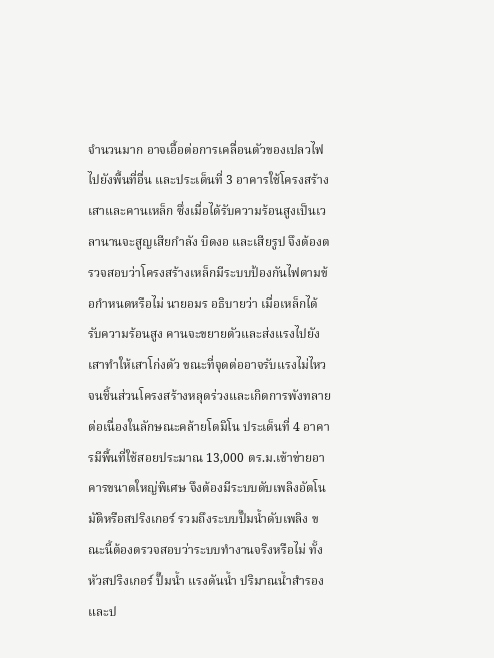จำนวนมาก อาจเอื้อต่อการเคลื่อนตัวของเปลวไฟไปยังพื้นที่อื่น และประเด็นที่ 3 อาคารใช้โครงสร้างเสาและคานเหล็ก ซึ่งเมื่อได้รับความร้อนสูงเป็นเวลานานจะสูญเสียกำลัง บิดงอ และเสียรูป จึงต้องตรวจสอบว่าโครงสร้างเหล็กมีระบบป้องกันไฟตามข้อกำหนดหรือไม่ นายอมร อธิบายว่า เมื่อเหล็กได้รับความร้อนสูง คานจะขยายตัวและส่งแรงไปยังเสาทำให้เสาโก่งตัว ขณะที่จุดต่ออาจรับแรงไม่ไหว จนชิ้นส่วนโครงสร้างหลุดร่วงและเกิดการพังทลายต่อเนื่องในลักษณะคล้ายโดมิโน ประเด็นที่ 4 อาคารมีพื้นที่ใช้สอยประมาณ 13,000 ตร.ม.เข้าข่ายอาคารขนาดใหญ่พิเศษ จึงต้องมีระบบดับเพลิงอัตโนมัติหรือสปริงเกอร์ รวมถึงระบบปั๊มน้ำดับเพลิง ขณะนี้ต้องตรวจสอบว่าระบบทำงานจริงหรือไม่ ทั้งหัวสปริงเกอร์ ปั๊มน้ำ แรงดันน้ำ ปริมาณน้ำสำรอง และป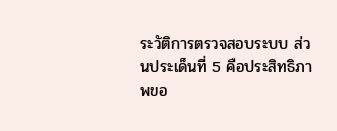ระวัติการตรวจสอบระบบ ส่วนประเด็นที่ 5 คือประสิทธิภาพขอ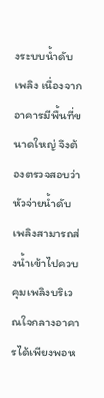งระบบน้ำดับเพลิง เนื่องจากอาคารมีพื้นที่ขนาดใหญ่ จึงต้องตรวจสอบว่าหัวจ่ายน้ำดับเพลิงสามารถส่งน้ำเข้าไปควบคุมเพลิงบริเวณใจกลางอาคารได้เพียงพอห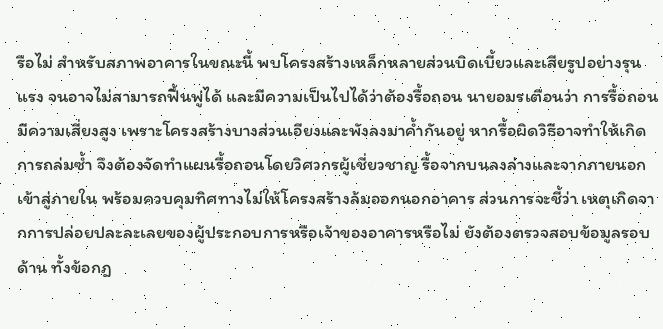รือไม่ สำหรับสภาพอาคารในขณะนี้ พบโครงสร้างเหล็กหลายส่วนบิดเบี้ยวและเสียรูปอย่างรุนแรง จนอาจไม่สามารถฟื้นฟูได้ และมีความเป็นไปได้ว่าต้องรื้อถอน นายอมรเตือนว่า การรื้อถอนมีความเสี่ยงสูง เพราะโครงสร้างบางส่วนเอียงและพังลงมาค้ำกันอยู่ หากรื้อผิดวิธีอาจทำให้เกิดการถล่มซ้ำ จึงต้องจัดทำแผนรื้อถอนโดยวิศวกรผู้เชี่ยวชาญ รื้อจากบนลงล่างและจากภายนอกเข้าสู่ภายใน พร้อมควบคุมทิศทางไม่ให้โครงสร้างล้มออกนอกอาคาร ส่วนการจะชี้ว่า เหตุเกิดจากการปล่อยปละละเลยของผู้ประกอบการหรือเจ้าของอาคารหรือไม่ ยังต้องตรวจสอบข้อมูลรอบด้าน ทั้งข้อกฎ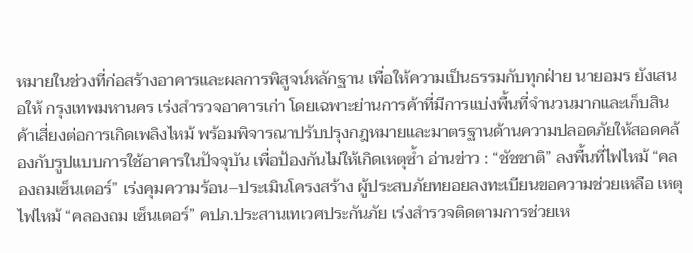หมายในช่วงที่ก่อสร้างอาคารและผลการพิสูจน์หลักฐาน เพื่อให้ความเป็นธรรมกับทุกฝ่าย นายอมร ยังเสนอให้ กรุงเทพมหานคร เร่งสำรวจอาคารเก่า โดยเฉพาะย่านการค้าที่มีการแบ่งพื้นที่จำนวนมากและเก็บสินค้าเสี่ยงต่อการเกิดเพลิงไหม้ พร้อมพิจารณาปรับปรุงกฎหมายและมาตรฐานด้านความปลอดภัยให้สอดคล้องกับรูปแบบการใช้อาคารในปัจจุบัน เพื่อป้องกันไม่ให้เกิดเหตุซ้ำ อ่านข่าว : “ชัชชาติ” ลงพื้นที่ไฟไหม้ “คลองถมเซ็นเตอร์” เร่งคุมความร้อน–ประเมินโครงสร้าง ผู้ประสบภัยทยอยลงทะเบียนขอความช่วยเหลือ เหตุไฟไหม้ “คลองถม เซ็นเตอร์” คปภ.ประสานเทเวศประกันภัย เร่งสำรวจติดตามการช่วยเห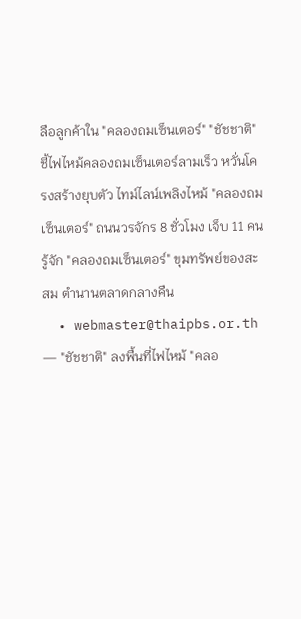ลือลูกค้าใน "คลองถมเซ็นเตอร์" "ชัชชาติ" ชี้ไฟไหม้คลองถมเซ็นเตอร์ลามเร็ว หวั่นโครงสร้างยุบตัว ไทม์ไลน์เพลิงไหม้ "คลองถมเซ็นเตอร์" ถนนวรจักร 8 ชั่วโมง เจ็บ 11 คน รู้จัก "คลองถมเซ็นเตอร์" ขุมทรัพย์ของสะสม ตำนานตลาดกลางคืน
  • webmaster@thaipbs.or.th — "ชัชชาติ" ลงพื้นที่ไฟไหม้ "คลอ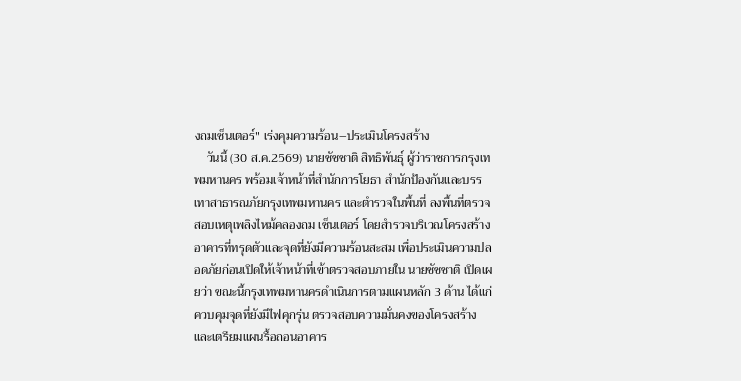งถมเซ็นเตอร์" เร่งคุมความร้อน–ประเมินโครงสร้าง
    วันนี้ (30 ส.ค.2569) นายชัชชาติ สิทธิพันธุ์ ผู้ว่าราชการกรุงเทพมหานคร พร้อมเจ้าหน้าที่สำนักการโยธา สำนักป้องกันและบรรเทาสาธารณภัยกรุงเทพมหานคร และตำรวจในพื้นที่ ลงพื้นที่ตรวจสอบเหตุเพลิงไหม้คลองถม เซ็นเตอร์ โดยสำรวจบริเวณโครงสร้างอาคารที่ทรุดตัวและจุดที่ยังมีความร้อนสะสม เพื่อประเมินความปลอดภัยก่อนเปิดให้เจ้าหน้าที่เข้าตรวจสอบภายใน นายชัชชาติ เปิดเผยว่า ขณะนี้กรุงเทพมหานครดำเนินการตามแผนหลัก 3 ด้าน ได้แก่ ควบคุมจุดที่ยังมีไฟคุกรุ่น ตรวจสอบความมั่นคงของโครงสร้าง และเตรียมแผนรื้อถอนอาคาร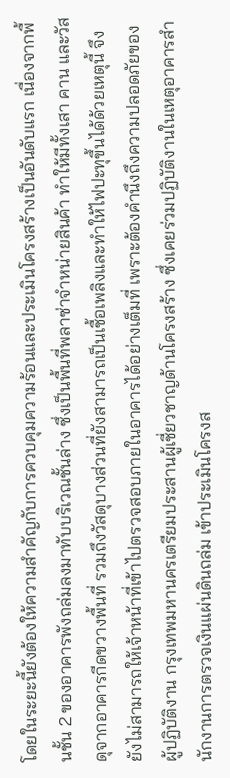โดยในระยะนี้ยังต้องให้ความสำคัญกับการควบคุมความร้อนและประเมินโครงสร้างเป็นอันดับแรก เนื่องจากพื้นชั้น 2 ของอาคารพังถล่มลงมาทับบริเวณชั้นล่าง ซึ่งเป็นพื้นที่พลาซ่าจำหน่ายสินค้า ทำให้มีทั้งเสา คาน และวัสดุจากอาคารกีดขวางพื้นที่ รวมถึงวัสดุบางส่วนที่ยังสามารถเป็นเชื้อเพลิงและทำให้ไฟปะทุขึ้นได้ด้วยเหตุนี้ จึงยังไม่สามารถให้เจ้าหน้าที่เข้าไปตรวจสอบภายในอาคารได้อย่างเต็มที่ เพราะต้องคำนึงถึงความปลอดภัยของผู้ปฏิบัติงาน กรุงเทพมหานครเตรียมประสานผู้เชี่ยวชาญด้านโครงสร้าง ซึ่งเคยร่วมปฏิบัติงานในเหตุอาคารสำนักงานการตรวจเงินแผ่นดินถล่ม เข้าประเมินโครงส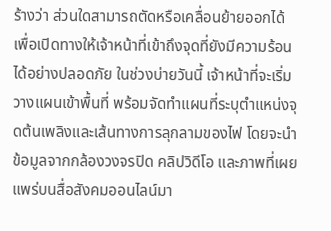ร้างว่า ส่วนใดสามารถตัดหรือเคลื่อนย้ายออกได้ เพื่อเปิดทางให้เจ้าหน้าที่เข้าถึงจุดที่ยังมีความร้อนได้อย่างปลอดภัย ในช่วงบ่ายวันนี้ เจ้าหน้าที่จะเริ่มวางแผนเข้าพื้นที่ พร้อมจัดทำแผนที่ระบุตำแหน่งจุดต้นเพลิงและเส้นทางการลุกลามของไฟ โดยจะนำข้อมูลจากกล้องวงจรปิด คลิปวิดีโอ และภาพที่เผยแพร่บนสื่อสังคมออนไลน์มา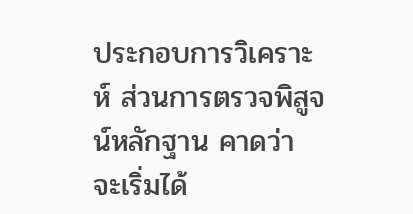ประกอบการวิเคราะห์ ส่วนการตรวจพิสูจน์หลักฐาน คาดว่า จะเริ่มได้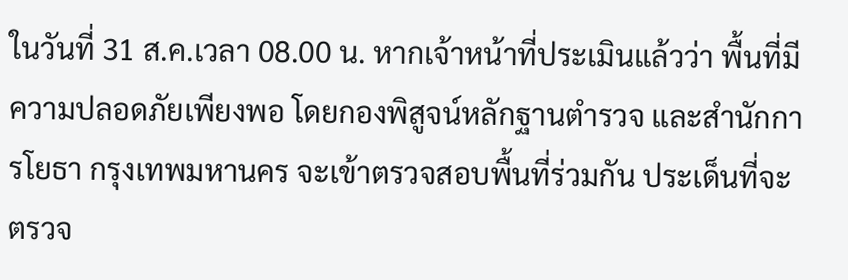ในวันที่ 31 ส.ค.เวลา 08.00 น. หากเจ้าหน้าที่ประเมินแล้วว่า พื้นที่มีความปลอดภัยเพียงพอ โดยกองพิสูจน์หลักฐานตำรวจ และสำนักการโยธา กรุงเทพมหานคร จะเข้าตรวจสอบพื้นที่ร่วมกัน ประเด็นที่จะตรวจ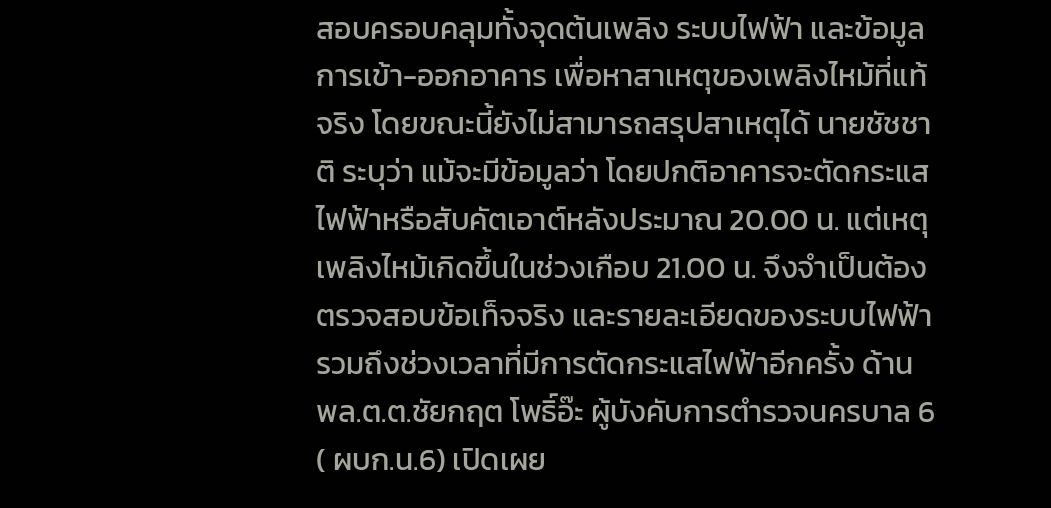สอบครอบคลุมทั้งจุดต้นเพลิง ระบบไฟฟ้า และข้อมูลการเข้า-ออกอาคาร เพื่อหาสาเหตุของเพลิงไหม้ที่แท้จริง โดยขณะนี้ยังไม่สามารถสรุปสาเหตุได้ นายชัชชาติ ระบุว่า แม้จะมีข้อมูลว่า โดยปกติอาคารจะตัดกระแสไฟฟ้าหรือสับคัตเอาต์หลังประมาณ 20.00 น. แต่เหตุเพลิงไหม้เกิดขึ้นในช่วงเกือบ 21.00 น. จึงจำเป็นต้องตรวจสอบข้อเท็จจริง และรายละเอียดของระบบไฟฟ้า รวมถึงช่วงเวลาที่มีการตัดกระแสไฟฟ้าอีกครั้ง ด้าน พล.ต.ต.ชัยกฤต โพธิ์อ๊ะ ผู้บังคับการตำรวจนครบาล 6 ( ผบก.น.6) เปิดเผย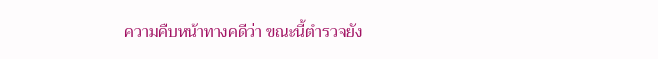ความคืบหน้าทางคดีว่า ขณะนี้ตำรวจยัง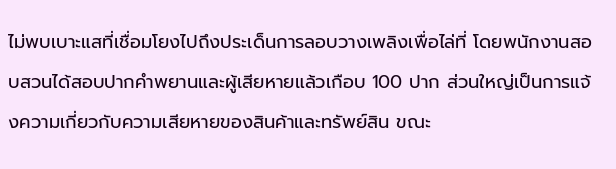ไม่พบเบาะแสที่เชื่อมโยงไปถึงประเด็นการลอบวางเพลิงเพื่อไล่ที่ โดยพนักงานสอบสวนได้สอบปากคำพยานและผู้เสียหายแล้วเกือบ 100 ปาก ส่วนใหญ่เป็นการแจ้งความเกี่ยวกับความเสียหายของสินค้าและทรัพย์สิน ขณะ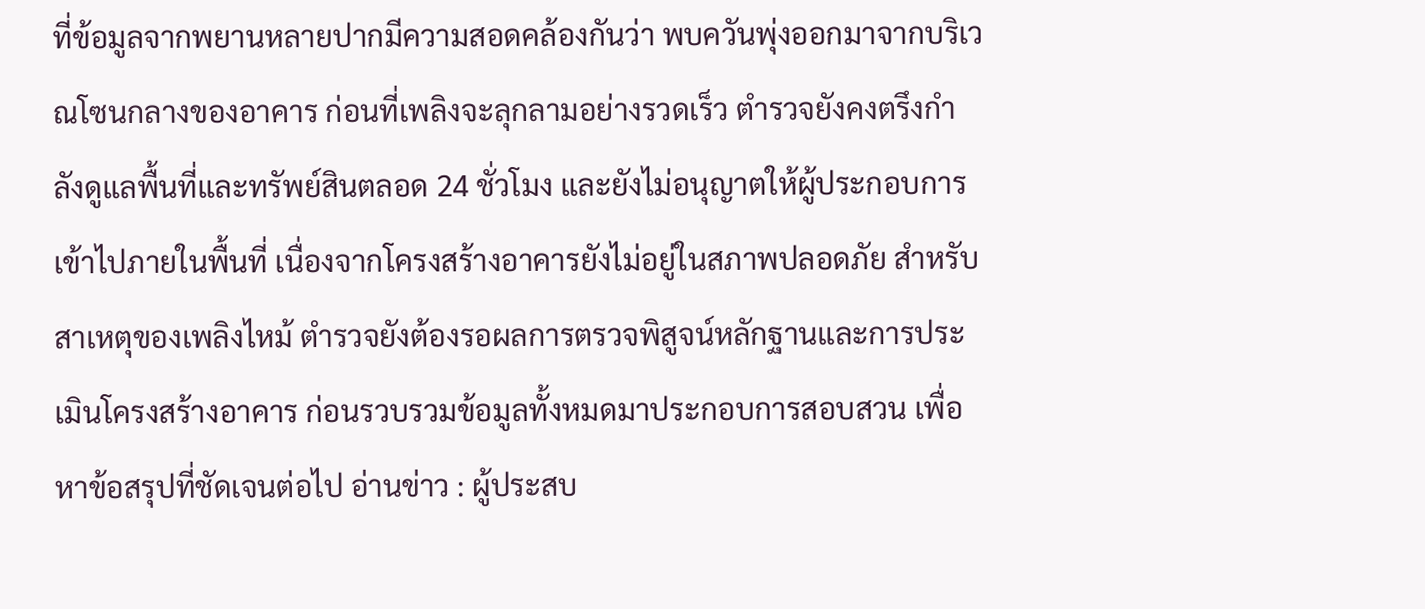ที่ข้อมูลจากพยานหลายปากมีความสอดคล้องกันว่า พบควันพุ่งออกมาจากบริเวณโซนกลางของอาคาร ก่อนที่เพลิงจะลุกลามอย่างรวดเร็ว ตำรวจยังคงตรึงกำลังดูแลพื้นที่และทรัพย์สินตลอด 24 ชั่วโมง และยังไม่อนุญาตให้ผู้ประกอบการเข้าไปภายในพื้นที่ เนื่องจากโครงสร้างอาคารยังไม่อยู่ในสภาพปลอดภัย สำหรับสาเหตุของเพลิงไหม้ ตำรวจยังต้องรอผลการตรวจพิสูจน์หลักฐานและการประเมินโครงสร้างอาคาร ก่อนรวบรวมข้อมูลทั้งหมดมาประกอบการสอบสวน เพื่อหาข้อสรุปที่ชัดเจนต่อไป อ่านข่าว : ผู้ประสบ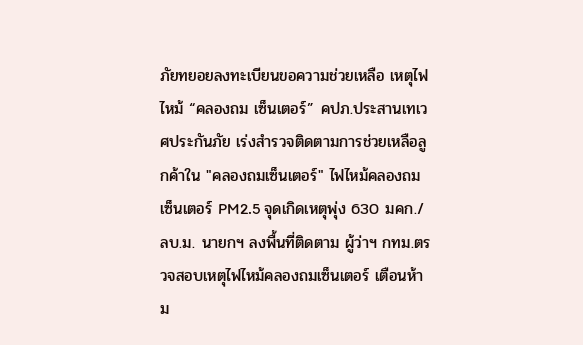ภัยทยอยลงทะเบียนขอความช่วยเหลือ เหตุไฟไหม้ “คลองถม เซ็นเตอร์” คปภ.ประสานเทเวศประกันภัย เร่งสำรวจติดตามการช่วยเหลือลูกค้าใน "คลองถมเซ็นเตอร์" ไฟไหม้คลองถมเซ็นเตอร์ PM2.5 จุดเกิดเหตุพุ่ง 630 มคก./ลบ.ม. นายกฯ ลงพื้นที่ติดตาม ผู้ว่าฯ กทม.ตรวจสอบเหตุไฟไหม้คลองถมเซ็นเตอร์ เตือนห้าม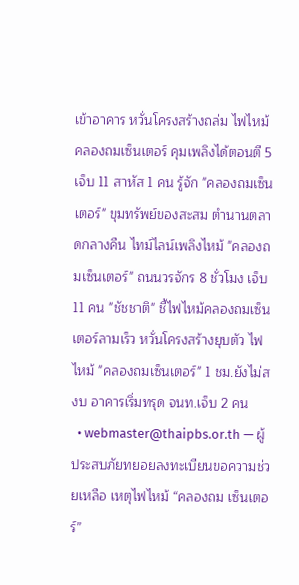เข้าอาคาร หวั่นโครงสร้างถล่ม ไฟไหม้คลองถมเซ็นเตอร์ คุมเพลิงได้ตอนตี 5 เจ็บ 11 สาหัส 1 คน รู้จัก "คลองถมเซ็นเตอร์" ขุมทรัพย์ของสะสม ตำนานตลาดกลางคืน ไทม์ไลน์เพลิงไหม้ "คลองถมเซ็นเตอร์" ถนนวรจักร 8 ชั่วโมง เจ็บ 11 คน "ชัชชาติ" ชี้ไฟไหม้คลองถมเซ็นเตอร์ลามเร็ว หวั่นโครงสร้างยุบตัว ไฟไหม้ "คลองถมเซ็นเตอร์" 1 ชม.ยังไม่สงบ อาคารเริ่มทรุด จนท.เจ็บ 2 คน
  • webmaster@thaipbs.or.th — ผู้ประสบภัยทยอยลงทะเบียนขอความช่วยเหลือ เหตุไฟไหม้ “คลองถม เซ็นเตอร์”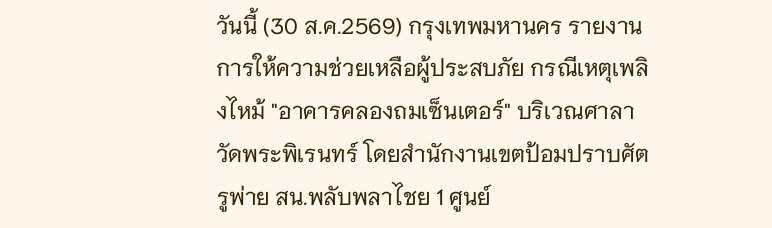วันนี้ (30 ส.ค.2569) กรุงเทพมหานคร รายงานการให้ความช่วยเหลือผู้ประสบภัย กรณีเหตุเพลิงไหม้ "อาคารคลองถมเซ็นเตอร์" บริเวณศาลาวัดพระพิเรนทร์ โดยสำนักงานเขตป้อมปราบศัตรูพ่าย สน.พลับพลาไชย 1 ศูนย์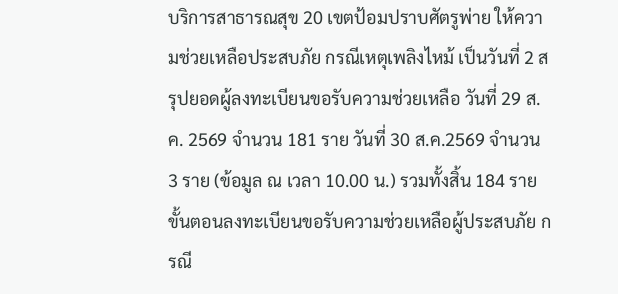บริการสาธารณสุข 20 เขตป้อมปราบศัตรูพ่าย ให้ความช่วยเหลือประสบภัย กรณีเหตุเพลิงไหม้ เป็นวันที่ 2 สรุปยอดผู้ลงทะเบียนขอรับความช่วยเหลือ วันที่ 29 ส.ค. 2569 จำนวน 181 ราย วันที่ 30 ส.ค.2569 จำนวน 3 ราย (ข้อมูล ณ เวลา 10.00 น.) รวมทั้งสิ้น 184 ราย ขั้นตอนลงทะเบียนขอรับความช่วยเหลือผู้ประสบภัย กรณี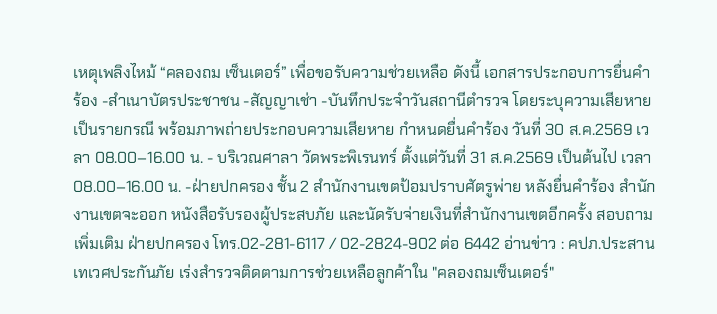เหตุเพลิงไหม้ “คลองถม เซ็นเตอร์” เพื่อขอรับความช่วยเหลือ ดังนี้ เอกสารประกอบการยื่นคำร้อง -สำเนาบัตรประชาชน -สัญญาเช่า -บันทึกประจำวันสถานีตำรวจ โดยระบุความเสียหายเป็นรายกรณี พร้อมภาพถ่ายประกอบความเสียหาย กำหนดยื่นคำร้อง วันที่ 30 ส.ค.2569 เวลา 08.00–16.00 น. - บริเวณศาลา วัดพระพิเรนทร์ ตั้งแต่วันที่ 31 ส.ค.2569 เป็นต้นไป เวลา 08.00–16.00 น. -ฝ่ายปกครอง ชั้น 2 สำนักงานเขตป้อมปราบศัตรูพ่าย หลังยื่นคำร้อง สำนักงานเขตจะออก หนังสือรับรองผู้ประสบภัย และนัดรับจ่ายเงินที่สำนักงานเขตอีกครั้ง สอบถามเพิ่มเติม ฝ่ายปกครอง โทร.02-281-6117 / 02-2824-902 ต่อ 6442 อ่านข่าว : คปภ.ประสานเทเวศประกันภัย เร่งสำรวจติดตามการช่วยเหลือลูกค้าใน "คลองถมเซ็นเตอร์"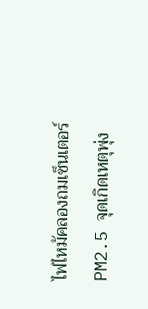ไฟไหม้คลองถมเซ็นเตอร์ PM2.5 จุดเกิดเหตุพุ่ง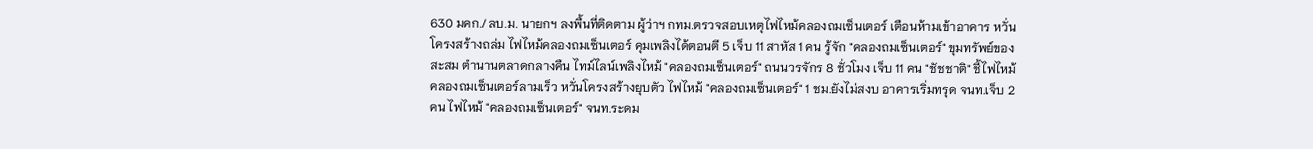630 มคก./ลบ.ม. นายกฯ ลงพื้นที่ติดตาม ผู้ว่าฯ กทม.ตรวจสอบเหตุไฟไหม้คลองถมเซ็นเตอร์ เตือนห้ามเข้าอาคาร หวั่นโครงสร้างถล่ม ไฟไหม้คลองถมเซ็นเตอร์ คุมเพลิงได้ตอนตี 5 เจ็บ 11 สาหัส 1 คน รู้จัก "คลองถมเซ็นเตอร์" ขุมทรัพย์ของสะสม ตำนานตลาดกลางคืน ไทม์ไลน์เพลิงไหม้ "คลองถมเซ็นเตอร์" ถนนวรจักร 8 ชั่วโมง เจ็บ 11 คน "ชัชชาติ" ชี้ไฟไหม้คลองถมเซ็นเตอร์ลามเร็ว หวั่นโครงสร้างยุบตัว ไฟไหม้ "คลองถมเซ็นเตอร์" 1 ชม.ยังไม่สงบ อาคารเริ่มทรุด จนท.เจ็บ 2 คน ไฟไหม้ "คลองถมเซ็นเตอร์" จนท.ระดม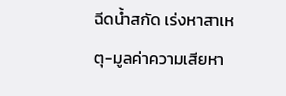ฉีดน้ำสกัด เร่งหาสาเหตุ-มูลค่าความเสียหา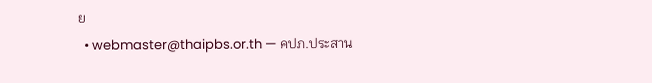ย
  • webmaster@thaipbs.or.th — คปภ.ประสาน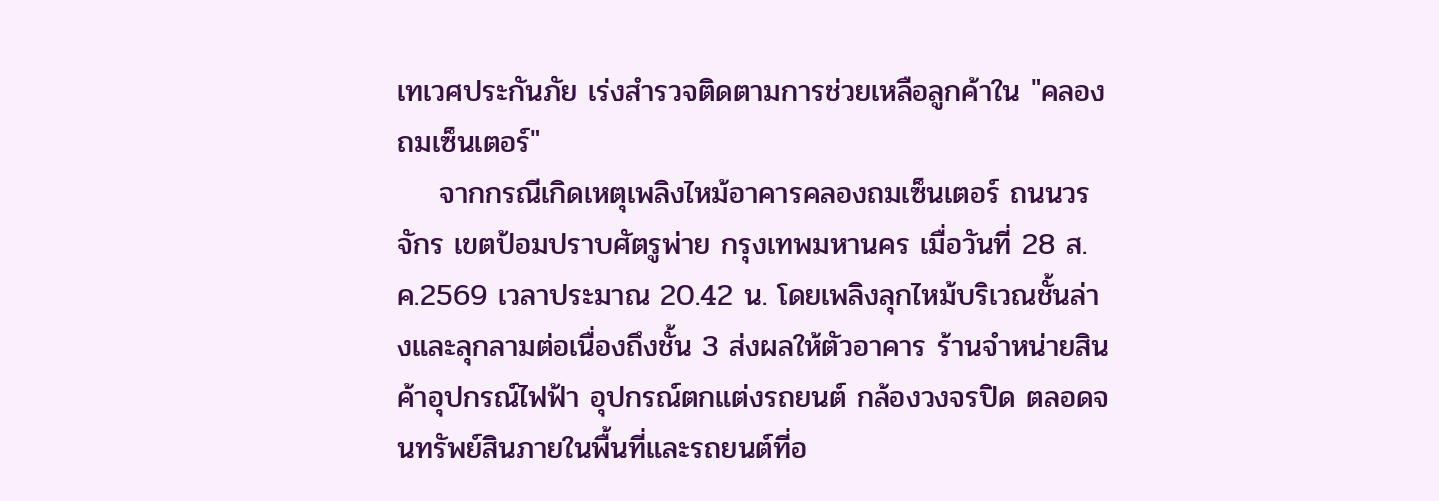เทเวศประกันภัย เร่งสำรวจติดตามการช่วยเหลือลูกค้าใน "คลองถมเซ็นเตอร์"
    จากกรณีเกิดเหตุเพลิงไหม้อาคารคลองถมเซ็นเตอร์ ถนนวรจักร เขตป้อมปราบศัตรูพ่าย กรุงเทพมหานคร เมื่อวันที่ 28 ส.ค.2569 เวลาประมาณ 20.42 น. โดยเพลิงลุกไหม้บริเวณชั้นล่างและลุกลามต่อเนื่องถึงชั้น 3 ส่งผลให้ตัวอาคาร ร้านจำหน่ายสินค้าอุปกรณ์ไฟฟ้า อุปกรณ์ตกแต่งรถยนต์ กล้องวงจรปิด ตลอดจนทรัพย์สินภายในพื้นที่และรถยนต์ที่อ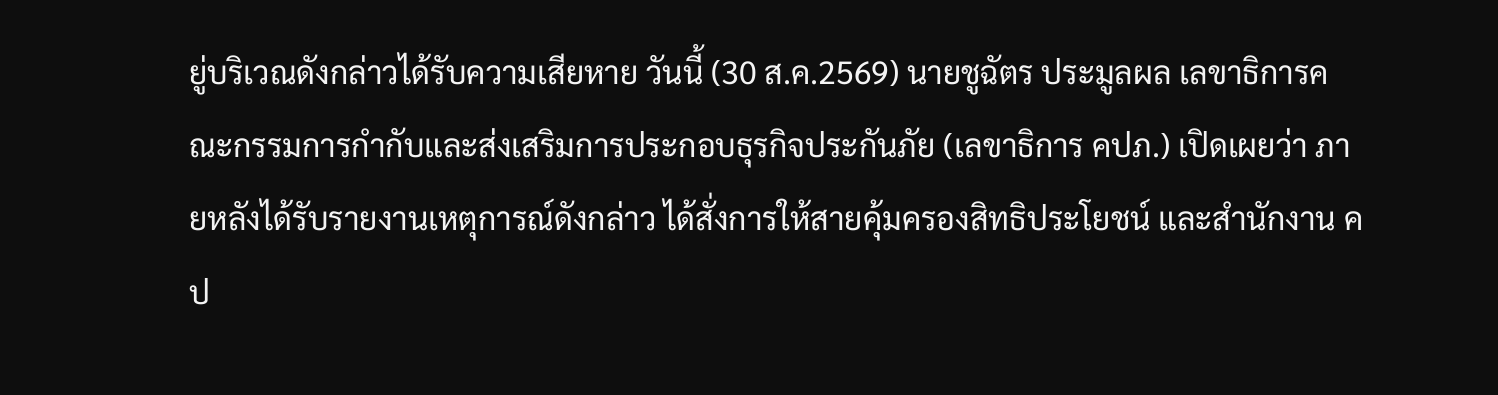ยู่บริเวณดังกล่าวได้รับความเสียหาย วันนี้ (30 ส.ค.2569) นายชูฉัตร ประมูลผล เลขาธิการคณะกรรมการกำกับและส่งเสริมการประกอบธุรกิจประกันภัย (เลขาธิการ คปภ.) เปิดเผยว่า ภายหลังได้รับรายงานเหตุการณ์ดังกล่าว ได้สั่งการให้สายคุ้มครองสิทธิประโยชน์ และสำนักงาน คป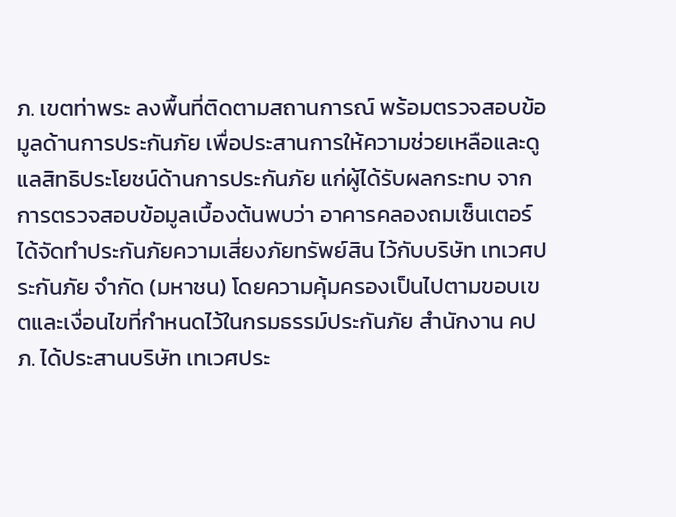ภ. เขตท่าพระ ลงพื้นที่ติดตามสถานการณ์ พร้อมตรวจสอบข้อมูลด้านการประกันภัย เพื่อประสานการให้ความช่วยเหลือและดูแลสิทธิประโยชน์ด้านการประกันภัย แก่ผู้ได้รับผลกระทบ จากการตรวจสอบข้อมูลเบื้องต้นพบว่า อาคารคลองถมเซ็นเตอร์ได้จัดทำประกันภัยความเสี่ยงภัยทรัพย์สิน ไว้กับบริษัท เทเวศประกันภัย จำกัด (มหาชน) โดยความคุ้มครองเป็นไปตามขอบเขตและเงื่อนไขที่กำหนดไว้ในกรมธรรม์ประกันภัย สำนักงาน คปภ. ได้ประสานบริษัท เทเวศประ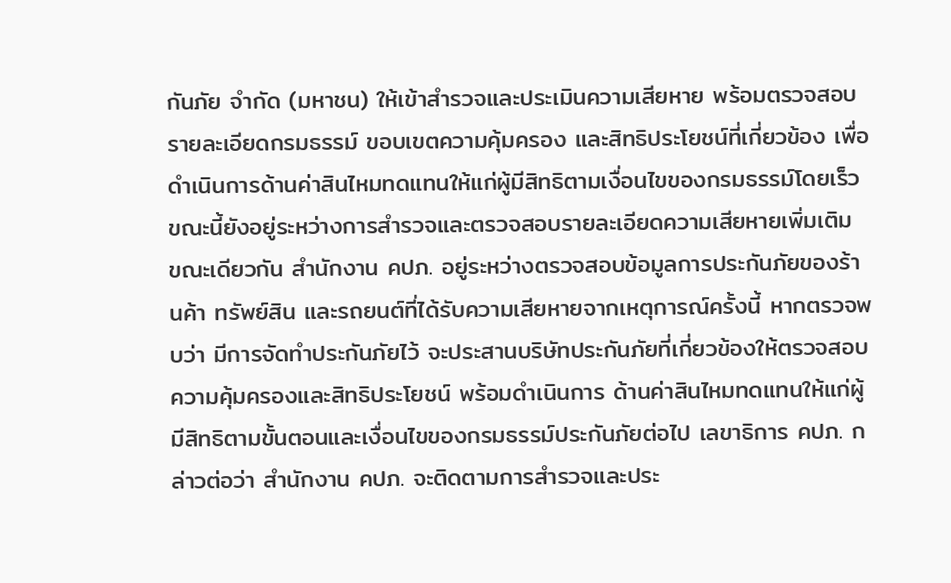กันภัย จำกัด (มหาชน) ให้เข้าสำรวจและประเมินความเสียหาย พร้อมตรวจสอบรายละเอียดกรมธรรม์ ขอบเขตความคุ้มครอง และสิทธิประโยชน์ที่เกี่ยวข้อง เพื่อดำเนินการด้านค่าสินไหมทดแทนให้แก่ผู้มีสิทธิตามเงื่อนไขของกรมธรรม์โดยเร็ว ขณะนี้ยังอยู่ระหว่างการสำรวจและตรวจสอบรายละเอียดความเสียหายเพิ่มเติม ขณะเดียวกัน สำนักงาน คปภ. อยู่ระหว่างตรวจสอบข้อมูลการประกันภัยของร้านค้า ทรัพย์สิน และรถยนต์ที่ได้รับความเสียหายจากเหตุการณ์ครั้งนี้ หากตรวจพบว่า มีการจัดทำประกันภัยไว้ จะประสานบริษัทประกันภัยที่เกี่ยวข้องให้ตรวจสอบความคุ้มครองและสิทธิประโยชน์ พร้อมดำเนินการ ด้านค่าสินไหมทดแทนให้แก่ผู้มีสิทธิตามขั้นตอนและเงื่อนไขของกรมธรรม์ประกันภัยต่อไป เลขาธิการ คปภ. กล่าวต่อว่า สำนักงาน คปภ. จะติดตามการสำรวจและประ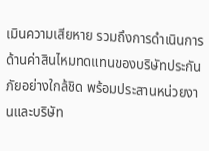เมินความเสียหาย รวมถึงการดำเนินการ ด้านค่าสินไหมทดแทนของบริษัทประกันภัยอย่างใกล้ชิด พร้อมประสานหน่วยงานและบริษัท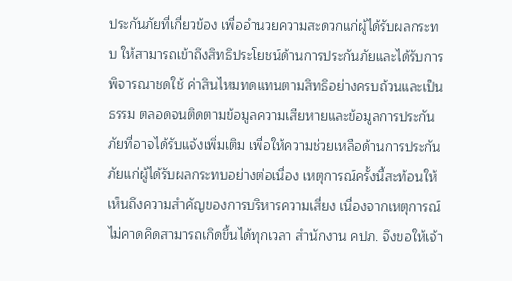ประกันภัยที่เกี่ยวข้อง เพื่ออำนวยความสะดวกแก่ผู้ได้รับผลกระทบ ให้สามารถเข้าถึงสิทธิประโยชน์ด้านการประกันภัยและได้รับการพิจารณาชดใช้ ค่าสินไหมทดแทนตามสิทธิอย่างครบถ้วนและเป็นธรรม ตลอดจนติดตามข้อมูลความเสียหายและข้อมูลการประกันภัยที่อาจได้รับแจ้งเพิ่มเติม เพื่อให้ความช่วยเหลือด้านการประกันภัยแก่ผู้ได้รับผลกระทบอย่างต่อเนื่อง เหตุการณ์ครั้งนี้สะท้อนให้เห็นถึงความสำคัญของการบริหารความเสี่ยง เนื่องจากเหตุการณ์ไม่คาดคิดสามารถเกิดขึ้นได้ทุกเวลา สำนักงาน คปภ. จึงขอให้เจ้า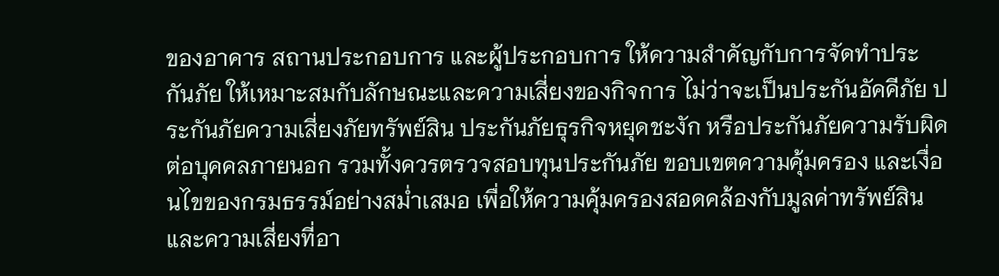ของอาคาร สถานประกอบการ และผู้ประกอบการ ให้ความสำคัญกับการจัดทำประกันภัย ให้เหมาะสมกับลักษณะและความเสี่ยงของกิจการ ไม่ว่าจะเป็นประกันอัคคีภัย ประกันภัยความเสี่ยงภัยทรัพย์สิน ประกันภัยธุรกิจหยุดชะงัก หรือประกันภัยความรับผิดต่อบุคคลภายนอก รวมทั้งควรตรวจสอบทุนประกันภัย ขอบเขตความคุ้มครอง และเงื่อนไขของกรมธรรม์อย่างสม่ำเสมอ เพื่อให้ความคุ้มครองสอดคล้องกับมูลค่าทรัพย์สินและความเสี่ยงที่อา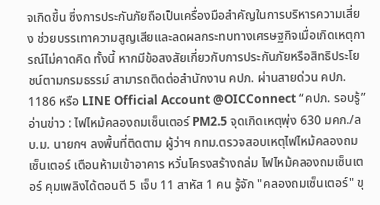จเกิดขึ้น ซึ่งการประกันภัยถือเป็นเครื่องมือสำคัญในการบริหารความเสี่ยง ช่วยบรรเทาความสูญเสียและลดผลกระทบทางเศรษฐกิจเมื่อเกิดเหตุการณ์ไม่คาดคิด ทั้งนี้ หากมีข้อสงสัยเกี่ยวกับการประกันภัยหรือสิทธิประโยชน์ตามกรมธรรม์ สามารถติดต่อสำนักงาน คปภ. ผ่านสายด่วน คปภ. 1186 หรือ LINE Official Account @OICConnect “คปภ. รอบรู้” อ่านข่าว : ไฟไหม้คลองถมเซ็นเตอร์ PM2.5 จุดเกิดเหตุพุ่ง 630 มคก./ลบ.ม. นายกฯ ลงพื้นที่ติดตาม ผู้ว่าฯ กทม.ตรวจสอบเหตุไฟไหม้คลองถมเซ็นเตอร์ เตือนห้ามเข้าอาคาร หวั่นโครงสร้างถล่ม ไฟไหม้คลองถมเซ็นเตอร์ คุมเพลิงได้ตอนตี 5 เจ็บ 11 สาหัส 1 คน รู้จัก "คลองถมเซ็นเตอร์" ขุ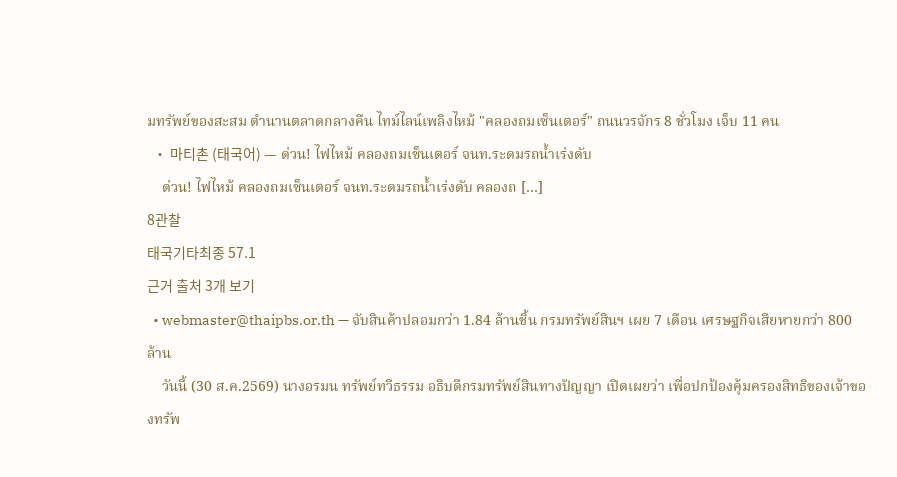มทรัพย์ของสะสม ตำนานตลาดกลางคืน ไทม์ไลน์เพลิงไหม้ "คลองถมเซ็นเตอร์" ถนนวรจักร 8 ชั่วโมง เจ็บ 11 คน
  • 마티촌 (태국어) — ด่วน! ไฟไหม้ คลองถมเซ็นเตอร์ จนท.ระดมรถน้ำเร่งดับ
    ด่วน! ไฟไหม้ คลองถมเซ็นเตอร์ จนท.ระดมรถน้ำเร่งดับ คลองถ […]
8관찰
태국기타최종 57.1
근거 출처 3개 보기
  • webmaster@thaipbs.or.th — จับสินค้าปลอมกว่า 1.84 ล้านชิ้น กรมทรัพย์สินฯ เผย 7 เดือน เศรษฐกิจเสียหายกว่า 800 ล้าน
    วันนี้ (30 ส.ค.2569) นางอรมน ทรัพย์ทวีธรรม อธิบดีกรมทรัพย์สินทางปัญญา เปิดเผยว่า เพื่อปกป้องคุ้มครองสิทธิของเจ้าของทรัพ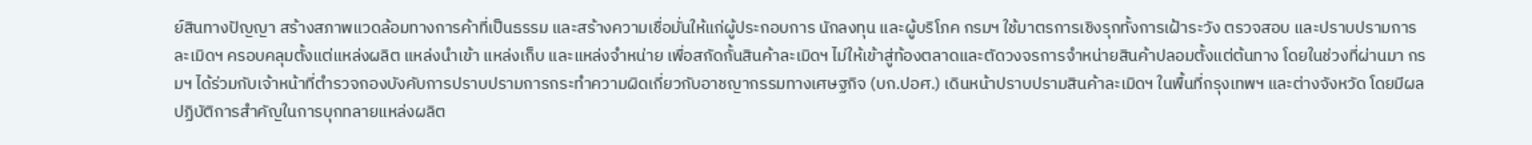ย์สินทางปัญญา สร้างสภาพแวดล้อมทางการค้าที่เป็นธรรม และสร้างความเชื่อมั่นให้แก่ผู้ประกอบการ นักลงทุน และผู้บริโภค กรมฯ ใช้มาตรการเชิงรุกทั้งการเฝ้าระวัง ตรวจสอบ และปราบปรามการละเมิดฯ ครอบคลุมตั้งแต่แหล่งผลิต แหล่งนำเข้า แหล่งเก็บ และแหล่งจำหน่าย เพื่อสกัดกั้นสินค้าละเมิดฯ ไม่ให้เข้าสู่ท้องตลาดและตัดวงจรการจำหน่ายสินค้าปลอมตั้งแต่ต้นทาง โดยในช่วงที่ผ่านมา กรมฯ ได้ร่วมกับเจ้าหน้าที่ตำรวจกองบังคับการปราบปรามการกระทำความผิดเกี่ยวกับอาชญากรรมทางเศษฐกิจ (บก.ปอศ.) เดินหน้าปราบปรามสินค้าละเมิดฯ ในพื้นที่กรุงเทพฯ และต่างจังหวัด โดยมีผลปฏิบัติการสำคัญในการบุกทลายแหล่งผลิต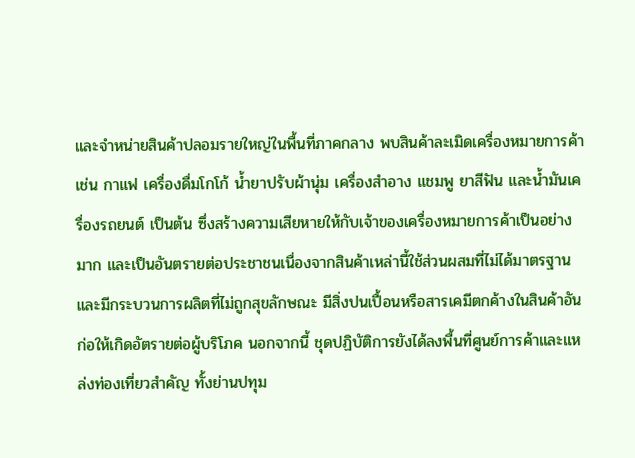และจำหน่ายสินค้าปลอมรายใหญ่ในพื้นที่ภาคกลาง พบสินค้าละเมิดเครื่องหมายการค้า เช่น กาแฟ เครื่องดื่มโกโก้ น้ำยาปรับผ้านุ่ม เครื่องสำอาง แชมพู ยาสีฟัน และน้ำมันเครื่องรถยนต์ เป็นต้น ซึ่งสร้างความเสียหายให้กับเจ้าของเครื่องหมายการค้าเป็นอย่างมาก และเป็นอันตรายต่อประชาชนเนื่องจากสินค้าเหล่านี้ใช้ส่วนผสมที่ไม่ได้มาตรฐานและมีกระบวนการผลิตที่ไม่ถูกสุขลักษณะ มีสิ่งปนเปื้อนหรือสารเคมีตกค้างในสินค้าอันก่อให้เกิดอัตรายต่อผู้บริโภค นอกจากนี้ ชุดปฏิบัติการยังได้ลงพื้นที่ศูนย์การค้าและแหล่งท่องเที่ยวสำคัญ ทั้งย่านปทุม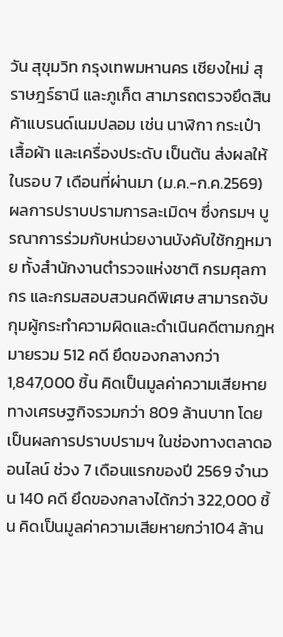วัน สุขุมวิท กรุงเทพมหานคร เชียงใหม่ สุราษฎร์ธานี และภูเก็ต สามารถตรวจยึดสินค้าแบรนด์เนมปลอม เช่น นาฬิกา กระเป๋า เสื้อผ้า และเครื่องประดับ เป็นต้น ส่งผลให้ในรอบ 7 เดือนที่ผ่านมา (ม.ค.-ก.ค.2569) ผลการปราบปรามการละเมิดฯ ซึ่งกรมฯ บูรณาการร่วมกับหน่วยงานบังคับใช้กฎหมาย ทั้งสำนักงานตำรวจแห่งชาติ กรมศุลกากร และกรมสอบสวนคดีพิเศษ สามารถจับกุมผู้กระทำความผิดและดำเนินคดีตามกฎหมายรวม 512 คดี ยึดของกลางกว่า 1,847,000 ชิ้น คิดเป็นมูลค่าความเสียหายทางเศรษฐกิจรวมกว่า 809 ล้านบาท โดยเป็นผลการปราบปรามฯ ในช่องทางตลาดออนไลน์ ช่วง 7 เดือนแรกของปี 2569 จำนวน 140 คดี ยึดของกลางได้กว่า 322,000 ชิ้น คิดเป็นมูลค่าความเสียหายกว่า104 ล้าน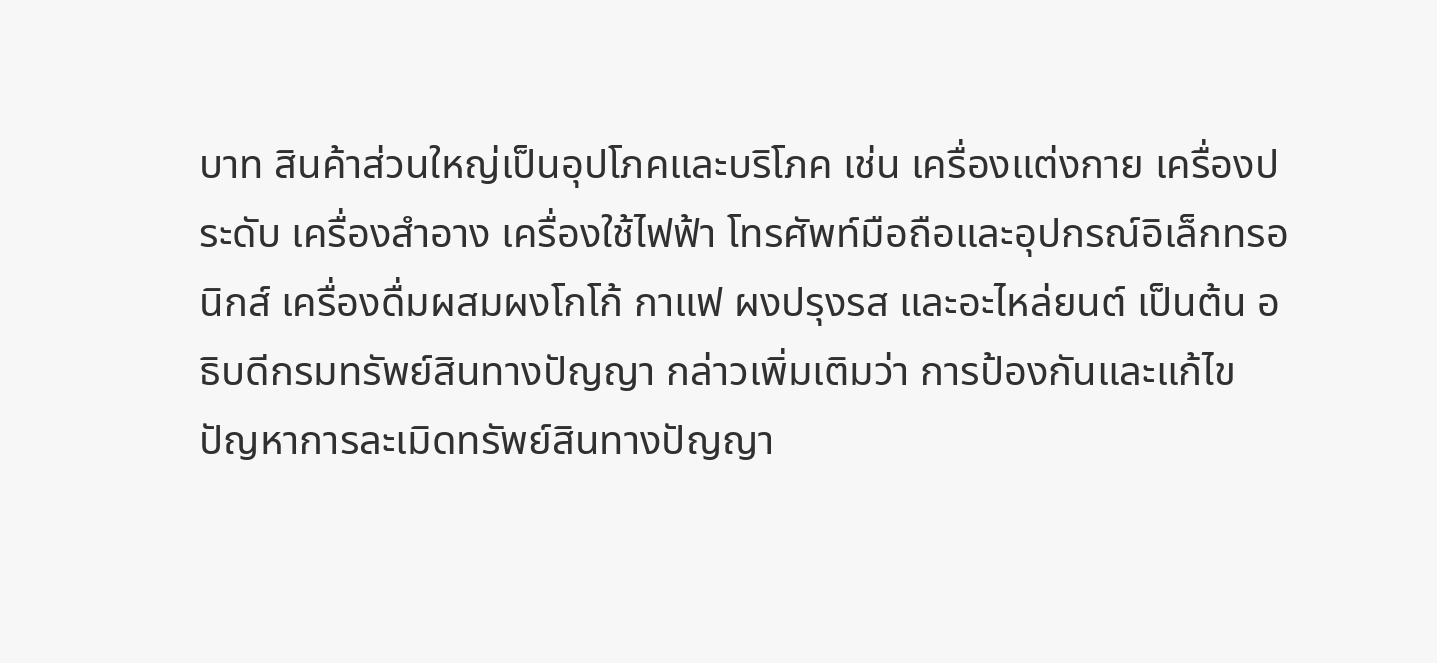บาท สินค้าส่วนใหญ่เป็นอุปโภคและบริโภค เช่น เครื่องแต่งกาย เครื่องประดับ เครื่องสำอาง เครื่องใช้ไฟฟ้า โทรศัพท์มือถือและอุปกรณ์อิเล็กทรอนิกส์ เครื่องดื่มผสมผงโกโก้ กาแฟ ผงปรุงรส และอะไหล่ยนต์ เป็นต้น อธิบดีกรมทรัพย์สินทางปัญญา กล่าวเพิ่มเติมว่า การป้องกันและแก้ไขปัญหาการละเมิดทรัพย์สินทางปัญญา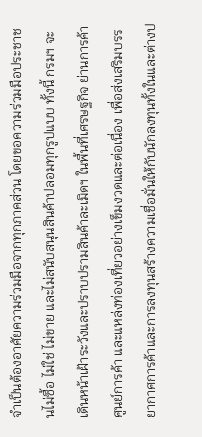จําเป็นต้องอาศัยความร่วมมือจากทุกภาคส่วน โดยขอความร่วมมือประชาชนไม่ซื้อ ไม่ใช่ ไม่ขาย และไม่สนับสนุนสินค้าปลอมทุกรูปแบบ ทั้งนี้ กรมฯ จะเดินหน้าเฝ้าระวังและปราบปรามสินค้าละเมิดฯ ในพื้นที่เศรษฐกิจ ย่านการค้า ศูนย์การค้า และแหล่งท่องเที่ยวอย่างเข็มงวดและต่อเนื่อง เพื่อส่งเสริมบรรยากาศการค้าและการลงทุนสร้างความเชื่อมั่นให้กับนักลงทุนทั้งในและต่างป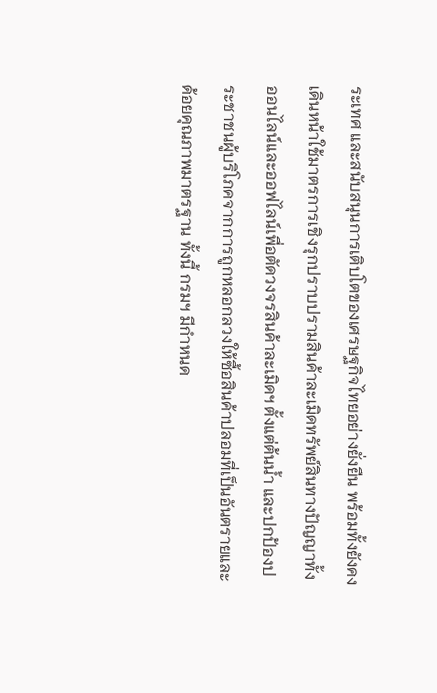ระเทศ และสนับสนุนการเติบโตของเศรษฐกิจไทยอย่างยั่งยืน พร้อมทั้งยังคงเดินหน้าใช้มาตรการเชิงรุกปราบปรามสินค้าละเมิดทรัพย์สินทางปัญญาทั้งออนไลน์และออฟไลน์เพื่อตัดวงจรสินค้าละเมิดฯ ตั้งแต่ต้นน้ำ และปกป้องประชาชนผู้บริโภคจากการถูกหลอกลวงให้ซื้อสินค้าปลอมที่เป็นอันตรายและด้อยคุณภาพมาตรฐาน ทั้งนี้ กรมฯ มีกำหนด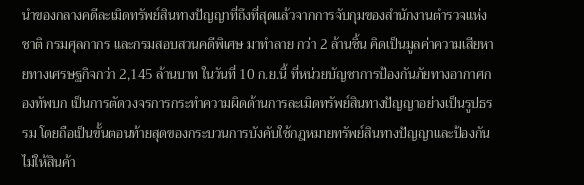นำของกลางคดีละเมิดทรัพย์สินทางปัญญาที่ถึงที่สุดแล้วจากการจับกุมของสำนักงานตำรวจแห่งชาติ กรมศุลกากร และกรมสอบสวนคดีพิเศษ มาทำลาย กว่า 2 ล้านชิ้น คิดเป็นมูลค่าความเสียหายทางเศรษฐกิจกว่า 2,145 ล้านบาท ในวันที่ 10 ก.ย.นี้ ที่หน่วยบัญชาการป้องกันภัยทางอากาศกองทัพบก เป็นการตัดวงจรการกระทำความผิดด้านการละเมิดทรัพย์สินทางปัญญาอย่างเป็นรูปธรรม โดยถือเป็นขั้นตอนท้ายสุดของกระบวนการบังคับใช้กฎหมายทรัพย์สินทางปัญญาและป้องกันไม่ให้สินค้า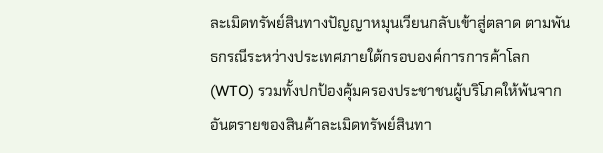ละเมิดทรัพย์สินทางปัญญาหมุนเวียนกลับเข้าสู่ตลาด ตามพันธกรณีระหว่างประเทศภายใต้กรอบองค์การการค้าโลก (WTO) รวมทั้งปกป้องคุ้มครองประชาชนผู้บริโภคให้พ้นจากอันตรายของสินค้าละเมิดทรัพย์สินทา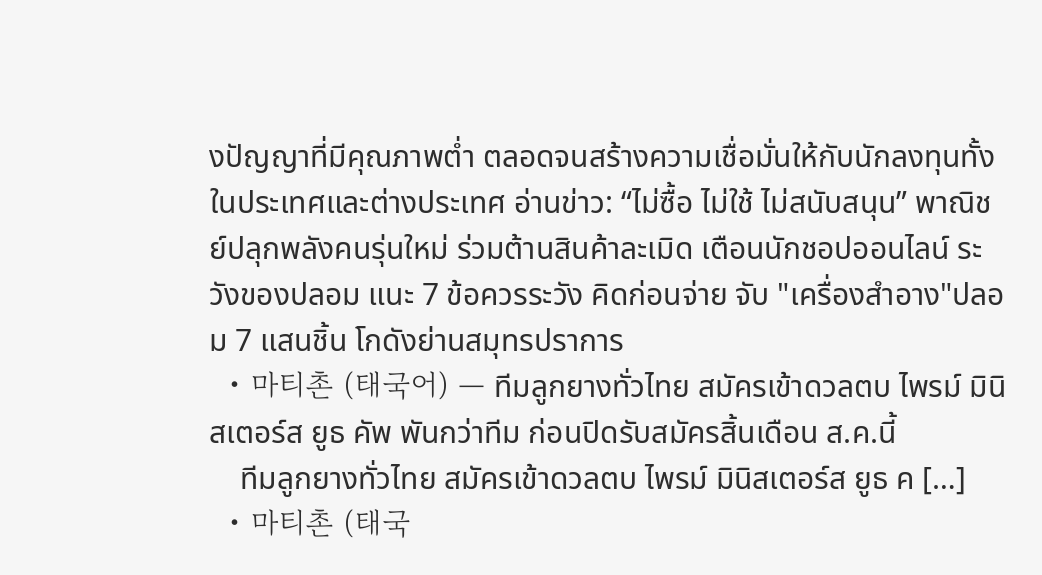งปัญญาที่มีคุณภาพต่ำ ตลอดจนสร้างความเชื่อมั่นให้กับนักลงทุนทั้งในประเทศและต่างประเทศ อ่านข่าว: “ไม่ซื้อ ไม่ใช้ ไม่สนับสนุน” พาณิชย์ปลุกพลังคนรุ่นใหม่ ร่วมต้านสินค้าละเมิด เตือนนักชอปออนไลน์ ระวังของปลอม แนะ 7 ข้อควรระวัง คิดก่อนจ่าย จับ "เครื่องสำอาง"ปลอม 7 แสนชิ้น โกดังย่านสมุทรปราการ
  • 마티촌 (태국어) — ทีมลูกยางทั่วไทย สมัครเข้าดวลตบ ไพรม์ มินิสเตอร์ส ยูธ คัพ พันกว่าทีม ก่อนปิดรับสมัครสิ้นเดือน ส.ค.นี้
    ทีมลูกยางทั่วไทย สมัครเข้าดวลตบ ไพรม์ มินิสเตอร์ส ยูธ ค […]
  • 마티촌 (태국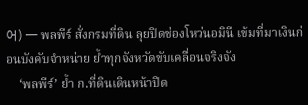어) — พลพีร์ สั่งกรมที่ดิน ลุยปิดช่องโหว่นอมินี เข้มที่มาเงินก่อนบังคับจำหน่าย ย้ำทุกจังหวัดขับเคลื่อนจริงจัง
    ‘พลพีร์’ ย้ำ ก.ที่ดินเดินหน้าปิด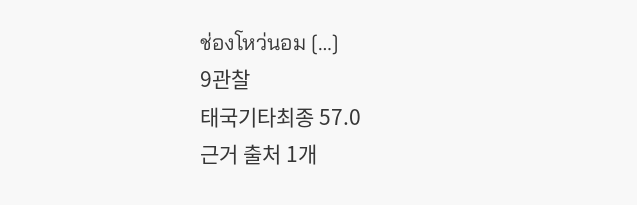ช่องโหว่นอม […]
9관찰
태국기타최종 57.0
근거 출처 1개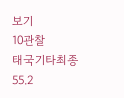보기
10관찰
태국기타최종 55.2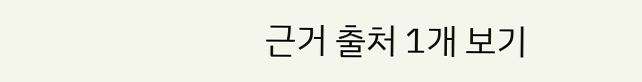근거 출처 1개 보기